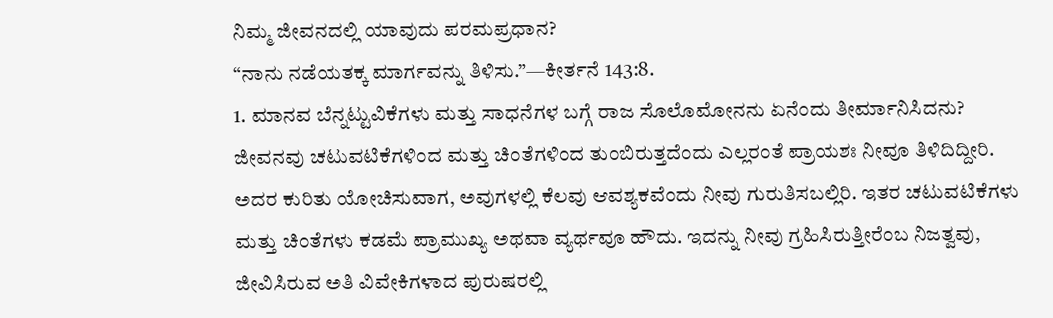ನಿಮ್ಮ ಜೀವನದಲ್ಲಿ ಯಾವುದು ಪರಮಪ್ರಧಾನ?
“ನಾನು ನಡೆಯತಕ್ಕ ಮಾರ್ಗವನ್ನು ತಿಳಿಸು.”—ಕೀರ್ತನೆ 143:8.
1. ಮಾನವ ಬೆನ್ನಟ್ಟುವಿಕೆಗಳು ಮತ್ತು ಸಾಧನೆಗಳ ಬಗ್ಗೆ ರಾಜ ಸೊಲೊಮೋನನು ಏನೆಂದು ತೀರ್ಮಾನಿಸಿದನು?
ಜೀವನವು ಚಟುವಟಿಕೆಗಳಿಂದ ಮತ್ತು ಚಿಂತೆಗಳಿಂದ ತುಂಬಿರುತ್ತದೆಂದು ಎಲ್ಲರಂತೆ ಪ್ರಾಯಶಃ ನೀವೂ ತಿಳಿದಿದ್ದೀರಿ. ಅದರ ಕುರಿತು ಯೋಚಿಸುವಾಗ, ಅವುಗಳಲ್ಲಿ ಕೆಲವು ಆವಶ್ಯಕವೆಂದು ನೀವು ಗುರುತಿಸಬಲ್ಲಿರಿ. ಇತರ ಚಟುವಟಿಕೆಗಳು ಮತ್ತು ಚಿಂತೆಗಳು ಕಡಮೆ ಪ್ರಾಮುಖ್ಯ ಅಥವಾ ವ್ಯರ್ಥವೂ ಹೌದು. ಇದನ್ನು ನೀವು ಗ್ರಹಿಸಿರುತ್ತೀರೆಂಬ ನಿಜತ್ವವು, ಜೀವಿಸಿರುವ ಅತಿ ವಿವೇಕಿಗಳಾದ ಪುರುಷರಲ್ಲಿ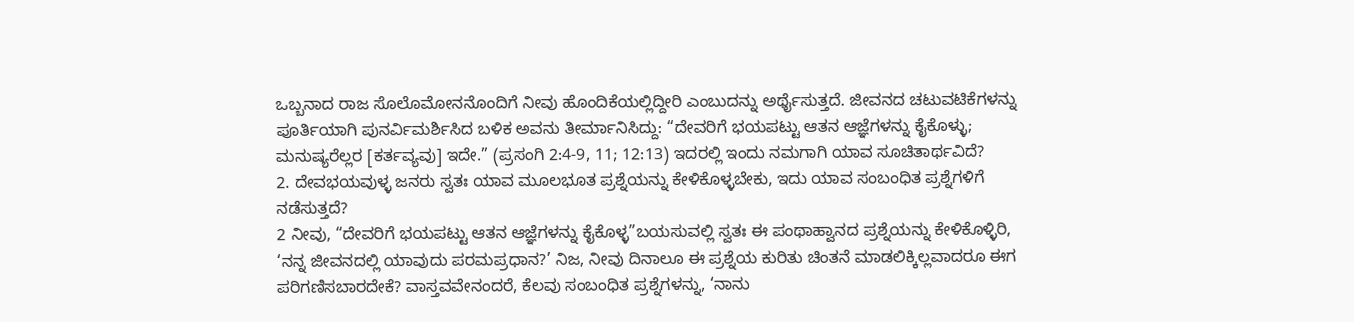ಒಬ್ಬನಾದ ರಾಜ ಸೊಲೊಮೋನನೊಂದಿಗೆ ನೀವು ಹೊಂದಿಕೆಯಲ್ಲಿದ್ದೀರಿ ಎಂಬುದನ್ನು ಅರ್ಥೈಸುತ್ತದೆ. ಜೀವನದ ಚಟುವಟಿಕೆಗಳನ್ನು ಪೂರ್ತಿಯಾಗಿ ಪುನರ್ವಿಮರ್ಶಿಸಿದ ಬಳಿಕ ಅವನು ತೀರ್ಮಾನಿಸಿದ್ದು: “ದೇವರಿಗೆ ಭಯಪಟ್ಟು ಆತನ ಆಜ್ಞೆಗಳನ್ನು ಕೈಕೊಳ್ಳು; ಮನುಷ್ಯರೆಲ್ಲರ [ಕರ್ತವ್ಯವು] ಇದೇ.” (ಪ್ರಸಂಗಿ 2:4-9, 11; 12:13) ಇದರಲ್ಲಿ ಇಂದು ನಮಗಾಗಿ ಯಾವ ಸೂಚಿತಾರ್ಥವಿದೆ?
2. ದೇವಭಯವುಳ್ಳ ಜನರು ಸ್ವತಃ ಯಾವ ಮೂಲಭೂತ ಪ್ರಶ್ನೆಯನ್ನು ಕೇಳಿಕೊಳ್ಳಬೇಕು, ಇದು ಯಾವ ಸಂಬಂಧಿತ ಪ್ರಶ್ನೆಗಳಿಗೆ ನಡೆಸುತ್ತದೆ?
2 ನೀವು, “ದೇವರಿಗೆ ಭಯಪಟ್ಟು ಆತನ ಆಜ್ಞೆಗಳನ್ನು ಕೈಕೊಳ್ಳ”ಬಯಸುವಲ್ಲಿ ಸ್ವತಃ ಈ ಪಂಥಾಹ್ವಾನದ ಪ್ರಶ್ನೆಯನ್ನು ಕೇಳಿಕೊಳ್ಳಿರಿ, ‘ನನ್ನ ಜೀವನದಲ್ಲಿ ಯಾವುದು ಪರಮಪ್ರಧಾನ?’ ನಿಜ, ನೀವು ದಿನಾಲೂ ಈ ಪ್ರಶ್ನೆಯ ಕುರಿತು ಚಿಂತನೆ ಮಾಡಲಿಕ್ಕಿಲ್ಲವಾದರೂ ಈಗ ಪರಿಗಣಿಸಬಾರದೇಕೆ? ವಾಸ್ತವವೇನಂದರೆ, ಕೆಲವು ಸಂಬಂಧಿತ ಪ್ರಶ್ನೆಗಳನ್ನು, ‘ನಾನು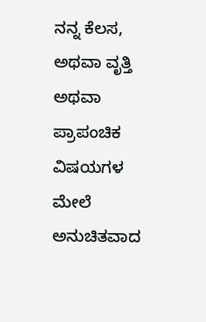ನನ್ನ ಕೆಲಸ, ಅಥವಾ ವೃತ್ತಿ ಅಥವಾ ಪ್ರಾಪಂಚಿಕ ವಿಷಯಗಳ ಮೇಲೆ ಅನುಚಿತವಾದ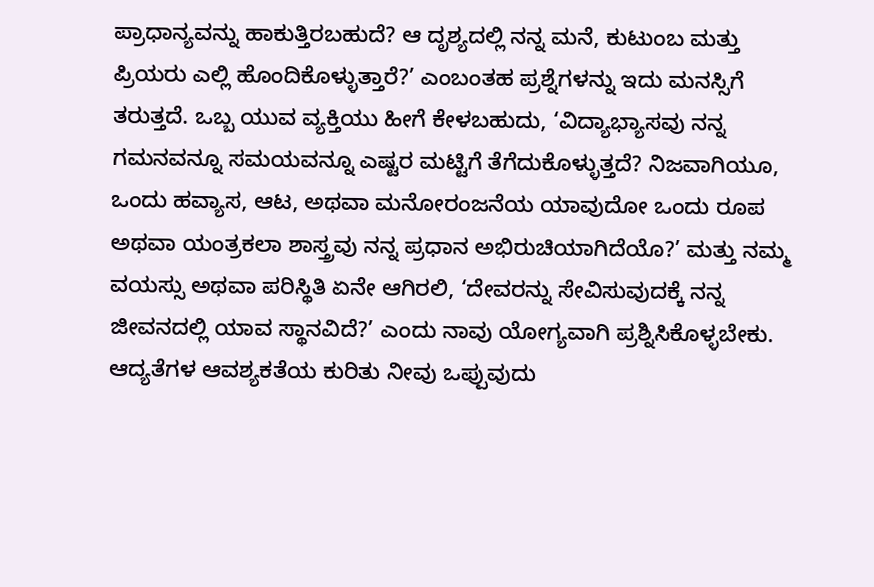ಪ್ರಾಧಾನ್ಯವನ್ನು ಹಾಕುತ್ತಿರಬಹುದೆ? ಆ ದೃಶ್ಯದಲ್ಲಿ ನನ್ನ ಮನೆ, ಕುಟುಂಬ ಮತ್ತು ಪ್ರಿಯರು ಎಲ್ಲಿ ಹೊಂದಿಕೊಳ್ಳುತ್ತಾರೆ?’ ಎಂಬಂತಹ ಪ್ರಶ್ನೆಗಳನ್ನು ಇದು ಮನಸ್ಸಿಗೆ ತರುತ್ತದೆ. ಒಬ್ಬ ಯುವ ವ್ಯಕ್ತಿಯು ಹೀಗೆ ಕೇಳಬಹುದು, ‘ವಿದ್ಯಾಭ್ಯಾಸವು ನನ್ನ ಗಮನವನ್ನೂ ಸಮಯವನ್ನೂ ಎಷ್ಟರ ಮಟ್ಟಿಗೆ ತೆಗೆದುಕೊಳ್ಳುತ್ತದೆ? ನಿಜವಾಗಿಯೂ, ಒಂದು ಹವ್ಯಾಸ, ಆಟ, ಅಥವಾ ಮನೋರಂಜನೆಯ ಯಾವುದೋ ಒಂದು ರೂಪ ಅಥವಾ ಯಂತ್ರಕಲಾ ಶಾಸ್ತ್ರವು ನನ್ನ ಪ್ರಧಾನ ಅಭಿರುಚಿಯಾಗಿದೆಯೊ?’ ಮತ್ತು ನಮ್ಮ ವಯಸ್ಸು ಅಥವಾ ಪರಿಸ್ಥಿತಿ ಏನೇ ಆಗಿರಲಿ, ‘ದೇವರನ್ನು ಸೇವಿಸುವುದಕ್ಕೆ ನನ್ನ ಜೀವನದಲ್ಲಿ ಯಾವ ಸ್ಥಾನವಿದೆ?’ ಎಂದು ನಾವು ಯೋಗ್ಯವಾಗಿ ಪ್ರಶ್ನಿಸಿಕೊಳ್ಳಬೇಕು. ಆದ್ಯತೆಗಳ ಆವಶ್ಯಕತೆಯ ಕುರಿತು ನೀವು ಒಪ್ಪುವುದು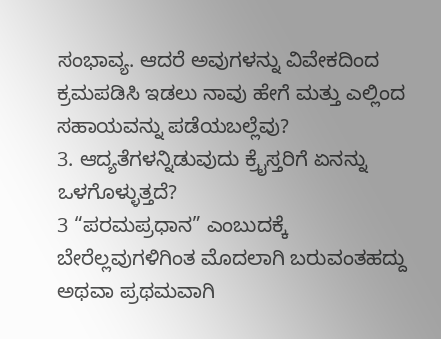ಸಂಭಾವ್ಯ. ಆದರೆ ಅವುಗಳನ್ನು ವಿವೇಕದಿಂದ ಕ್ರಮಪಡಿಸಿ ಇಡಲು ನಾವು ಹೇಗೆ ಮತ್ತು ಎಲ್ಲಿಂದ ಸಹಾಯವನ್ನು ಪಡೆಯಬಲ್ಲೆವು?
3. ಆದ್ಯತೆಗಳನ್ನಿಡುವುದು ಕ್ರೈಸ್ತರಿಗೆ ಏನನ್ನು ಒಳಗೊಳ್ಳುತ್ತದೆ?
3 “ಪರಮಪ್ರಧಾನ” ಎಂಬುದಕ್ಕೆ ಬೇರೆಲ್ಲವುಗಳಿಗಿಂತ ಮೊದಲಾಗಿ ಬರುವಂತಹದ್ದು ಅಥವಾ ಪ್ರಥಮವಾಗಿ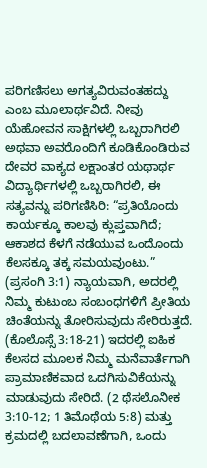ಪರಿಗಣಿಸಲು ಅಗತ್ಯವಿರುವಂತಹದ್ದು ಎಂಬ ಮೂಲಾರ್ಥವಿದೆ. ನೀವು ಯೆಹೋವನ ಸಾಕ್ಷಿಗಳಲ್ಲಿ ಒಬ್ಬರಾಗಿರಲಿ ಅಥವಾ ಅವರೊಂದಿಗೆ ಕೂಡಿಕೊಂಡಿರುವ ದೇವರ ವಾಕ್ಯದ ಲಕ್ಷಾಂತರ ಯಥಾರ್ಥ ವಿದ್ಯಾರ್ಥಿಗಳಲ್ಲಿ ಒಬ್ಬರಾಗಿರಲಿ, ಈ ಸತ್ಯವನ್ನು ಪರಿಗಣಿಸಿರಿ: “ಪ್ರತಿಯೊಂದು ಕಾರ್ಯಕ್ಕೂ ಕಾಲವು ಕ್ಲುಪ್ತವಾಗಿದೆ; ಆಕಾಶದ ಕೆಳಗೆ ನಡೆಯುವ ಒಂದೊಂದು ಕೆಲಸಕ್ಕೂ ತಕ್ಕ ಸಮಯವುಂಟು.” (ಪ್ರಸಂಗಿ 3:1) ನ್ಯಾಯವಾಗಿ, ಅದರಲ್ಲಿ ನಿಮ್ಮ ಕುಟುಂಬ ಸಂಬಂಧಗಳಿಗೆ ಪ್ರೀತಿಯ ಚಿಂತೆಯನ್ನು ತೋರಿಸುವುದು ಸೇರಿರುತ್ತದೆ. (ಕೊಲೊಸ್ಸೆ 3:18-21) ಇದರಲ್ಲಿ ಐಹಿಕ ಕೆಲಸದ ಮೂಲಕ ನಿಮ್ಮ ಮನೆವಾರ್ತೆಗಾಗಿ ಪ್ರಾಮಾಣಿಕವಾದ ಒದಗಿಸುವಿಕೆಯನ್ನು ಮಾಡುವುದು ಸೇರಿದೆ. (2 ಥೆಸಲೊನೀಕ 3:10-12; 1 ತಿಮೊಥೆಯ 5:8) ಮತ್ತು ಕ್ರಮದಲ್ಲಿ ಬದಲಾವಣೆಗಾಗಿ, ಒಂದು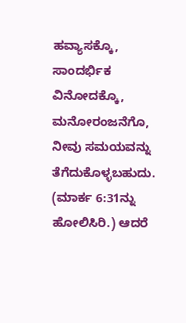ಹವ್ಯಾಸಕ್ಕೊ, ಸಾಂದರ್ಭಿಕ ವಿನೋದಕ್ಕೊ, ಮನೋರಂಜನೆಗೊ, ನೀವು ಸಮಯವನ್ನು ತೆಗೆದುಕೊಳ್ಳಬಹುದು. (ಮಾರ್ಕ 6:31ನ್ನು ಹೋಲಿಸಿರಿ.) ಆದರೆ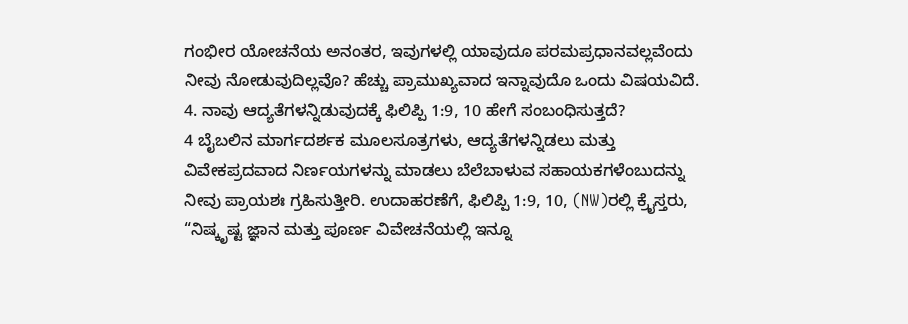ಗಂಭೀರ ಯೋಚನೆಯ ಅನಂತರ, ಇವುಗಳಲ್ಲಿ ಯಾವುದೂ ಪರಮಪ್ರಧಾನವಲ್ಲವೆಂದು ನೀವು ನೋಡುವುದಿಲ್ಲವೊ? ಹೆಚ್ಚು ಪ್ರಾಮುಖ್ಯವಾದ ಇನ್ನಾವುದೊ ಒಂದು ವಿಷಯವಿದೆ.
4. ನಾವು ಆದ್ಯತೆಗಳನ್ನಿಡುವುದಕ್ಕೆ ಫಿಲಿಪ್ಪಿ 1:9, 10 ಹೇಗೆ ಸಂಬಂಧಿಸುತ್ತದೆ?
4 ಬೈಬಲಿನ ಮಾರ್ಗದರ್ಶಕ ಮೂಲಸೂತ್ರಗಳು, ಆದ್ಯತೆಗಳನ್ನಿಡಲು ಮತ್ತು ವಿವೇಕಪ್ರದವಾದ ನಿರ್ಣಯಗಳನ್ನು ಮಾಡಲು ಬೆಲೆಬಾಳುವ ಸಹಾಯಕಗಳೆಂಬುದನ್ನು ನೀವು ಪ್ರಾಯಶಃ ಗ್ರಹಿಸುತ್ತೀರಿ. ಉದಾಹರಣೆಗೆ, ಫಿಲಿಪ್ಪಿ 1:9, 10, (NW)ರಲ್ಲಿ ಕ್ರೈಸ್ತರು, “ನಿಷ್ಕೃಷ್ಟ ಜ್ಞಾನ ಮತ್ತು ಪೂರ್ಣ ವಿವೇಚನೆಯಲ್ಲಿ ಇನ್ನೂ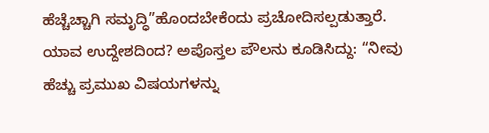ಹೆಚ್ಚೆಚ್ಚಾಗಿ ಸಮೃದ್ಧಿ”ಹೊಂದಬೇಕೆಂದು ಪ್ರಚೋದಿಸಲ್ಪಡುತ್ತಾರೆ. ಯಾವ ಉದ್ದೇಶದಿಂದ? ಅಪೊಸ್ತಲ ಪೌಲನು ಕೂಡಿಸಿದ್ದು: “ನೀವು ಹೆಚ್ಚು ಪ್ರಮುಖ ವಿಷಯಗಳನ್ನು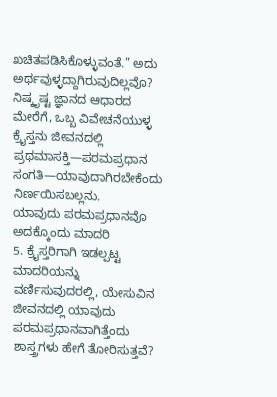ಖಚಿತಪಡಿಸಿಕೊಳ್ಳುವಂತೆ.” ಅದು ಅರ್ಥವುಳ್ಳದ್ದಾಗಿರುವುದಿಲ್ಲವೊ? ನಿಷ್ಕೃಷ್ಟ ಜ್ಞಾನದ ಆಧಾರದ ಮೇರೆಗೆ, ಒಬ್ಬ ವಿವೇಚನೆಯುಳ್ಳ ಕ್ರೈಸ್ತನು ಜೀವನದಲ್ಲಿ ಪ್ರಥಮಾಸಕ್ತಿ—ಪರಮಪ್ರಧಾನ ಸಂಗತಿ—ಯಾವುದಾಗಿರಬೇಕೆಂದು ನಿರ್ಣಯಿಸಬಲ್ಲನು.
ಯಾವುದು ಪರಮಪ್ರಧಾನವೊ ಅದಕ್ಕೊಂದು ಮಾದರಿ
5. ಕ್ರೈಸ್ತರಿಗಾಗಿ ಇಡಲ್ಪಟ್ಟ ಮಾದರಿಯನ್ನು ವರ್ಣಿಸುವುದರಲ್ಲಿ, ಯೇಸುವಿನ ಜೀವನದಲ್ಲಿ ಯಾವುದು ಪರಮಪ್ರಧಾನವಾಗಿತ್ತೆಂದು ಶಾಸ್ತ್ರಗಳು ಹೇಗೆ ತೋರಿಸುತ್ತವೆ?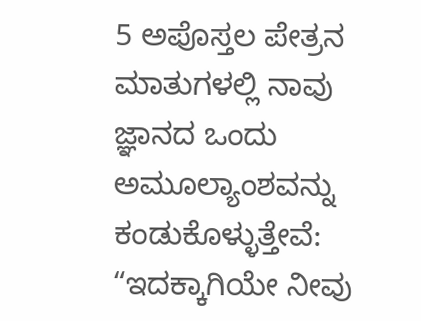5 ಅಪೊಸ್ತಲ ಪೇತ್ರನ ಮಾತುಗಳಲ್ಲಿ ನಾವು ಜ್ಞಾನದ ಒಂದು ಅಮೂಲ್ಯಾಂಶವನ್ನು ಕಂಡುಕೊಳ್ಳುತ್ತೇವೆ: “ಇದಕ್ಕಾಗಿಯೇ ನೀವು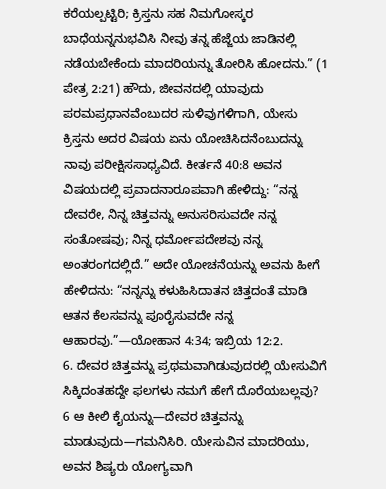ಕರೆಯಲ್ಪಟ್ಟಿರಿ; ಕ್ರಿಸ್ತನು ಸಹ ನಿಮಗೋಸ್ಕರ ಬಾಧೆಯನ್ನನುಭವಿಸಿ ನೀವು ತನ್ನ ಹೆಜ್ಜೆಯ ಜಾಡಿನಲ್ಲಿ ನಡೆಯಬೇಕೆಂದು ಮಾದರಿಯನ್ನು ತೋರಿಸಿ ಹೋದನು.” (1 ಪೇತ್ರ 2:21) ಹೌದು, ಜೀವನದಲ್ಲಿ ಯಾವುದು ಪರಮಪ್ರಧಾನವೆಂಬುದರ ಸುಳಿವುಗಳಿಗಾಗಿ, ಯೇಸು ಕ್ರಿಸ್ತನು ಅದರ ವಿಷಯ ಏನು ಯೋಚಿಸಿದನೆಂಬುದನ್ನು ನಾವು ಪರೀಕ್ಷಿಸಸಾಧ್ಯವಿದೆ. ಕೀರ್ತನೆ 40:8 ಅವನ ವಿಷಯದಲ್ಲಿ ಪ್ರವಾದನಾರೂಪವಾಗಿ ಹೇಳಿದ್ದು: “ನನ್ನ ದೇವರೇ, ನಿನ್ನ ಚಿತ್ತವನ್ನು ಅನುಸರಿಸುವದೇ ನನ್ನ ಸಂತೋಷವು; ನಿನ್ನ ಧರ್ಮೋಪದೇಶವು ನನ್ನ ಅಂತರಂಗದಲ್ಲಿದೆ.” ಅದೇ ಯೋಚನೆಯನ್ನು ಅವನು ಹೀಗೆ ಹೇಳಿದನು: “ನನ್ನನ್ನು ಕಳುಹಿಸಿದಾತನ ಚಿತ್ತದಂತೆ ಮಾಡಿ ಆತನ ಕೆಲಸವನ್ನು ಪೂರೈಸುವದೇ ನನ್ನ ಆಹಾರವು.”—ಯೋಹಾನ 4:34; ಇಬ್ರಿಯ 12:2.
6. ದೇವರ ಚಿತ್ತವನ್ನು ಪ್ರಥಮವಾಗಿಡುವುದರಲ್ಲಿ ಯೇಸುವಿಗೆ ಸಿಕ್ಕಿದಂತಹದ್ದೇ ಫಲಗಳು ನಮಗೆ ಹೇಗೆ ದೊರೆಯಬಲ್ಲವು?
6 ಆ ಕೀಲಿ ಕೈಯನ್ನು—ದೇವರ ಚಿತ್ತವನ್ನು ಮಾಡುವುದು—ಗಮನಿಸಿರಿ. ಯೇಸುವಿನ ಮಾದರಿಯು, ಅವನ ಶಿಷ್ಯರು ಯೋಗ್ಯವಾಗಿ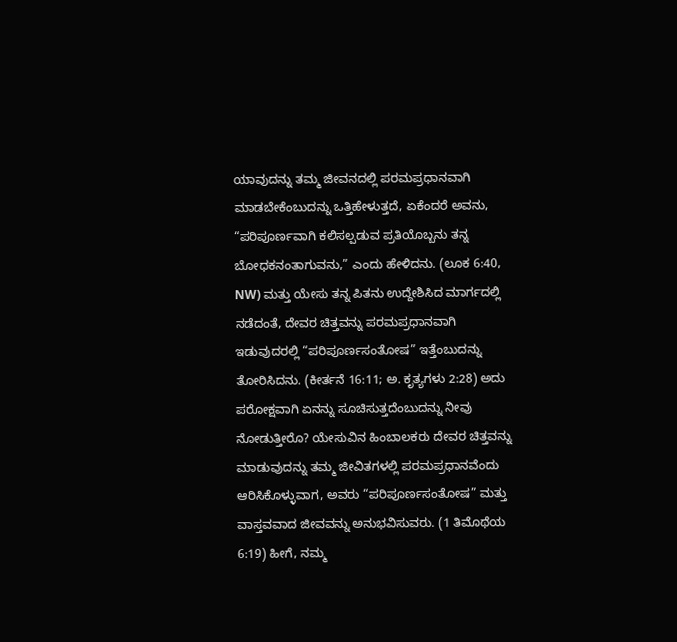ಯಾವುದನ್ನು ತಮ್ಮ ಜೀವನದಲ್ಲಿ ಪರಮಪ್ರಧಾನವಾಗಿ ಮಾಡಬೇಕೆಂಬುದನ್ನು ಒತ್ತಿಹೇಳುತ್ತದೆ, ಏಕೆಂದರೆ ಅವನು, “ಪರಿಪೂರ್ಣವಾಗಿ ಕಲಿಸಲ್ಪಡುವ ಪ್ರತಿಯೊಬ್ಬನು ತನ್ನ ಬೋಧಕನಂತಾಗುವನು,” ಎಂದು ಹೇಳಿದನು. (ಲೂಕ 6:40, NW) ಮತ್ತು ಯೇಸು ತನ್ನ ಪಿತನು ಉದ್ದೇಶಿಸಿದ ಮಾರ್ಗದಲ್ಲಿ ನಡೆದಂತೆ, ದೇವರ ಚಿತ್ತವನ್ನು ಪರಮಪ್ರಧಾನವಾಗಿ ಇಡುವುದರಲ್ಲಿ “ಪರಿಪೂರ್ಣಸಂತೋಷ” ಇತ್ತೆಂಬುದನ್ನು ತೋರಿಸಿದನು. (ಕೀರ್ತನೆ 16:11; ಅ. ಕೃತ್ಯಗಳು 2:28) ಅದು ಪರೋಕ್ಷವಾಗಿ ಏನನ್ನು ಸೂಚಿಸುತ್ತದೆಂಬುದನ್ನು ನೀವು ನೋಡುತ್ತೀರೊ? ಯೇಸುವಿನ ಹಿಂಬಾಲಕರು ದೇವರ ಚಿತ್ತವನ್ನು ಮಾಡುವುದನ್ನು ತಮ್ಮ ಜೀವಿತಗಳಲ್ಲಿ ಪರಮಪ್ರಧಾನವೆಂದು ಆರಿಸಿಕೊಳ್ಳುವಾಗ, ಅವರು “ಪರಿಪೂರ್ಣಸಂತೋಷ” ಮತ್ತು ವಾಸ್ತವವಾದ ಜೀವವನ್ನು ಅನುಭವಿಸುವರು. (1 ತಿಮೊಥೆಯ 6:19) ಹೀಗೆ, ನಮ್ಮ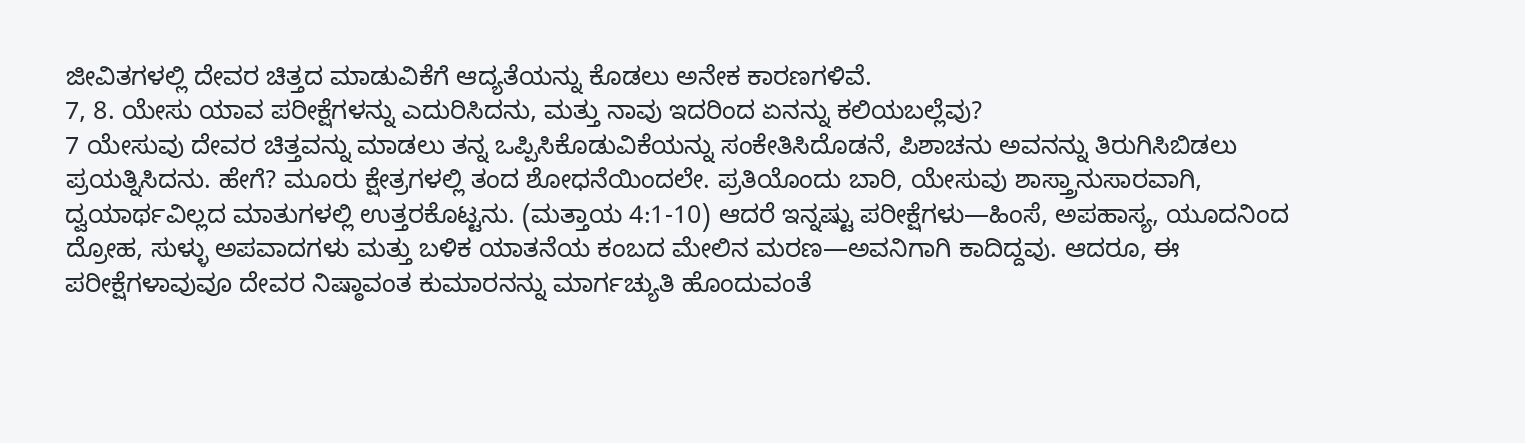ಜೀವಿತಗಳಲ್ಲಿ ದೇವರ ಚಿತ್ತದ ಮಾಡುವಿಕೆಗೆ ಆದ್ಯತೆಯನ್ನು ಕೊಡಲು ಅನೇಕ ಕಾರಣಗಳಿವೆ.
7, 8. ಯೇಸು ಯಾವ ಪರೀಕ್ಷೆಗಳನ್ನು ಎದುರಿಸಿದನು, ಮತ್ತು ನಾವು ಇದರಿಂದ ಏನನ್ನು ಕಲಿಯಬಲ್ಲೆವು?
7 ಯೇಸುವು ದೇವರ ಚಿತ್ತವನ್ನು ಮಾಡಲು ತನ್ನ ಒಪ್ಪಿಸಿಕೊಡುವಿಕೆಯನ್ನು ಸಂಕೇತಿಸಿದೊಡನೆ, ಪಿಶಾಚನು ಅವನನ್ನು ತಿರುಗಿಸಿಬಿಡಲು ಪ್ರಯತ್ನಿಸಿದನು. ಹೇಗೆ? ಮೂರು ಕ್ಷೇತ್ರಗಳಲ್ಲಿ ತಂದ ಶೋಧನೆಯಿಂದಲೇ. ಪ್ರತಿಯೊಂದು ಬಾರಿ, ಯೇಸುವು ಶಾಸ್ತ್ರಾನುಸಾರವಾಗಿ, ದ್ವಯಾರ್ಥವಿಲ್ಲದ ಮಾತುಗಳಲ್ಲಿ ಉತ್ತರಕೊಟ್ಟನು. (ಮತ್ತಾಯ 4:1-10) ಆದರೆ ಇನ್ನಷ್ಟು ಪರೀಕ್ಷೆಗಳು—ಹಿಂಸೆ, ಅಪಹಾಸ್ಯ, ಯೂದನಿಂದ ದ್ರೋಹ, ಸುಳ್ಳು ಅಪವಾದಗಳು ಮತ್ತು ಬಳಿಕ ಯಾತನೆಯ ಕಂಬದ ಮೇಲಿನ ಮರಣ—ಅವನಿಗಾಗಿ ಕಾದಿದ್ದವು. ಆದರೂ, ಈ ಪರೀಕ್ಷೆಗಳಾವುವೂ ದೇವರ ನಿಷ್ಠಾವಂತ ಕುಮಾರನನ್ನು ಮಾರ್ಗಚ್ಯುತಿ ಹೊಂದುವಂತೆ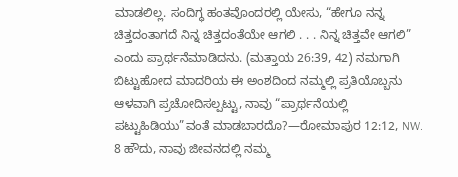ಮಾಡಲಿಲ್ಲ. ಸಂದಿಗ್ಧ ಹಂತವೊಂದರಲ್ಲಿ ಯೇಸು, “ಹೇಗೂ ನನ್ನ ಚಿತ್ತದಂತಾಗದೆ ನಿನ್ನ ಚಿತ್ತದಂತೆಯೇ ಆಗಲಿ . . . ನಿನ್ನ ಚಿತ್ತವೇ ಆಗಲಿ” ಎಂದು ಪ್ರಾರ್ಥನೆಮಾಡಿದನು. (ಮತ್ತಾಯ 26:39, 42) ನಮಗಾಗಿ ಬಿಟ್ಟುಹೋದ ಮಾದರಿಯ ಈ ಅಂಶದಿಂದ ನಮ್ಮಲ್ಲಿ ಪ್ರತಿಯೊಬ್ಬನು ಆಳವಾಗಿ ಪ್ರಚೋದಿಸಲ್ಪಟ್ಟು, ನಾವು “ಪ್ರಾರ್ಥನೆಯಲ್ಲಿ ಪಟ್ಟುಹಿಡಿಯು”ವಂತೆ ಮಾಡಬಾರದೊ?—ರೋಮಾಪುರ 12:12, NW.
8 ಹೌದು, ನಾವು ಜೀವನದಲ್ಲಿ ನಮ್ಮ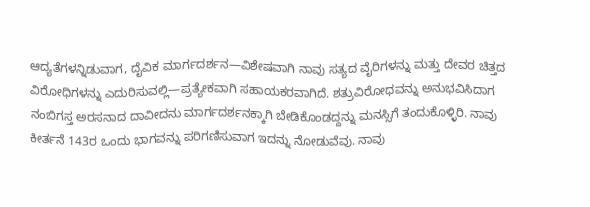ಆದ್ಯತೆಗಳನ್ನಿಡುವಾಗ, ದೈವಿಕ ಮಾರ್ಗದರ್ಶನ—ವಿಶೇಷವಾಗಿ ನಾವು ಸತ್ಯದ ವೈರಿಗಳನ್ನು ಮತ್ತು ದೇವರ ಚಿತ್ತದ ವಿರೋಧಿಗಳನ್ನು ಎದುರಿಸುವಲ್ಲಿ—ಪ್ರತ್ಯೇಕವಾಗಿ ಸಹಾಯಕರವಾಗಿದೆ. ಶತ್ರುವಿರೋಧವನ್ನು ಅನುಭವಿಸಿದಾಗ ನಂಬಿಗಸ್ತ ಅರಸನಾದ ದಾವೀದನು ಮಾರ್ಗದರ್ಶನಕ್ಕಾಗಿ ಬೇಡಿಕೊಂಡದ್ದನ್ನು ಮನಸ್ಸಿಗೆ ತಂದುಕೊಳ್ಳಿರಿ. ನಾವು ಕೀರ್ತನೆ 143ರ ಒಂದು ಭಾಗವನ್ನು ಪರಿಗಣಿಸುವಾಗ ಇದನ್ನು ನೋಡುವೆವು. ನಾವು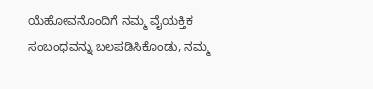ಯೆಹೋವನೊಂದಿಗೆ ನಮ್ಮ ವೈಯಕ್ತಿಕ ಸಂಬಂಧವನ್ನು ಬಲಪಡಿಸಿಕೊಂಡು, ನಮ್ಮ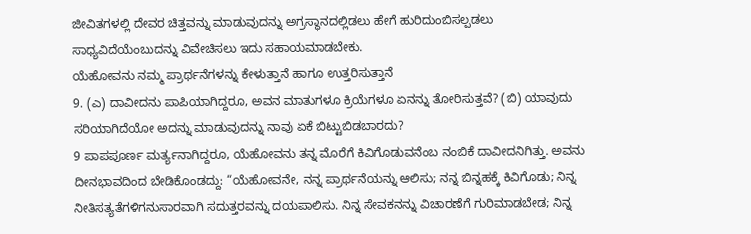ಜೀವಿತಗಳಲ್ಲಿ ದೇವರ ಚಿತ್ತವನ್ನು ಮಾಡುವುದನ್ನು ಅಗ್ರಸ್ಥಾನದಲ್ಲಿಡಲು ಹೇಗೆ ಹುರಿದುಂಬಿಸಲ್ಪಡಲು ಸಾಧ್ಯವಿದೆಯೆಂಬುದನ್ನು ವಿವೇಚಿಸಲು ಇದು ಸಹಾಯಮಾಡಬೇಕು.
ಯೆಹೋವನು ನಮ್ಮ ಪ್ರಾರ್ಥನೆಗಳನ್ನು ಕೇಳುತ್ತಾನೆ ಹಾಗೂ ಉತ್ತರಿಸುತ್ತಾನೆ
9. (ಎ) ದಾವೀದನು ಪಾಪಿಯಾಗಿದ್ದರೂ, ಅವನ ಮಾತುಗಳೂ ಕ್ರಿಯೆಗಳೂ ಏನನ್ನು ತೋರಿಸುತ್ತವೆ? (ಬಿ) ಯಾವುದು ಸರಿಯಾಗಿದೆಯೋ ಅದನ್ನು ಮಾಡುವುದನ್ನು ನಾವು ಏಕೆ ಬಿಟ್ಟುಬಿಡಬಾರದು?
9 ಪಾಪಪೂರ್ಣ ಮರ್ತ್ಯನಾಗಿದ್ದರೂ, ಯೆಹೋವನು ತನ್ನ ಮೊರೆಗೆ ಕಿವಿಗೊಡುವನೆಂಬ ನಂಬಿಕೆ ದಾವೀದನಿಗಿತ್ತು. ಅವನು ದೀನಭಾವದಿಂದ ಬೇಡಿಕೊಂಡದ್ದು: “ಯೆಹೋವನೇ, ನನ್ನ ಪ್ರಾರ್ಥನೆಯನ್ನು ಆಲಿಸು; ನನ್ನ ಬಿನ್ನಹಕ್ಕೆ ಕಿವಿಗೊಡು; ನಿನ್ನ ನೀತಿಸತ್ಯತೆಗಳಿಗನುಸಾರವಾಗಿ ಸದುತ್ತರವನ್ನು ದಯಪಾಲಿಸು. ನಿನ್ನ ಸೇವಕನನ್ನು ವಿಚಾರಣೆಗೆ ಗುರಿಮಾಡಬೇಡ; ನಿನ್ನ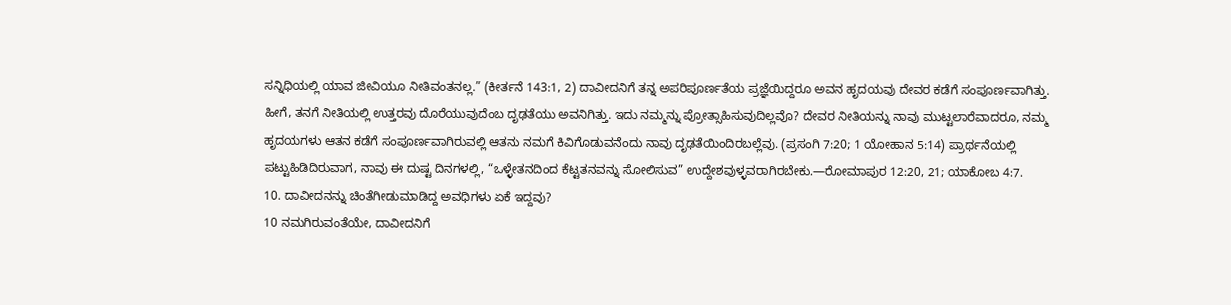ಸನ್ನಿಧಿಯಲ್ಲಿ ಯಾವ ಜೀವಿಯೂ ನೀತಿವಂತನಲ್ಲ.” (ಕೀರ್ತನೆ 143:1, 2) ದಾವೀದನಿಗೆ ತನ್ನ ಅಪರಿಪೂರ್ಣತೆಯ ಪ್ರಜ್ಞೆಯಿದ್ದರೂ ಅವನ ಹೃದಯವು ದೇವರ ಕಡೆಗೆ ಸಂಪೂರ್ಣವಾಗಿತ್ತು. ಹೀಗೆ, ತನಗೆ ನೀತಿಯಲ್ಲಿ ಉತ್ತರವು ದೊರೆಯುವುದೆಂಬ ದೃಢತೆಯು ಅವನಿಗಿತ್ತು. ಇದು ನಮ್ಮನ್ನು ಪ್ರೋತ್ಸಾಹಿಸುವುದಿಲ್ಲವೊ? ದೇವರ ನೀತಿಯನ್ನು ನಾವು ಮುಟ್ಟಲಾರೆವಾದರೂ, ನಮ್ಮ ಹೃದಯಗಳು ಆತನ ಕಡೆಗೆ ಸಂಪೂರ್ಣವಾಗಿರುವಲ್ಲಿ ಆತನು ನಮಗೆ ಕಿವಿಗೊಡುವನೆಂದು ನಾವು ದೃಢತೆಯಿಂದಿರಬಲ್ಲೆವು. (ಪ್ರಸಂಗಿ 7:20; 1 ಯೋಹಾನ 5:14) ಪ್ರಾರ್ಥನೆಯಲ್ಲಿ ಪಟ್ಟುಹಿಡಿದಿರುವಾಗ, ನಾವು ಈ ದುಷ್ಟ ದಿನಗಳಲ್ಲಿ, “ಒಳ್ಳೇತನದಿಂದ ಕೆಟ್ಟತನವನ್ನು ಸೋಲಿಸುವ” ಉದ್ದೇಶವುಳ್ಳವರಾಗಿರಬೇಕು.—ರೋಮಾಪುರ 12:20, 21; ಯಾಕೋಬ 4:7.
10. ದಾವೀದನನ್ನು ಚಿಂತೆಗೀಡುಮಾಡಿದ್ದ ಅವಧಿಗಳು ಏಕೆ ಇದ್ದವು?
10 ನಮಗಿರುವಂತೆಯೇ, ದಾವೀದನಿಗೆ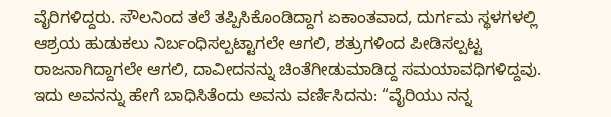ವೈರಿಗಳಿದ್ದರು. ಸೌಲನಿಂದ ತಲೆ ತಪ್ಪಿಸಿಕೊಂಡಿದ್ದಾಗ ಏಕಾಂತವಾದ, ದುರ್ಗಮ ಸ್ಥಳಗಳಲ್ಲಿ ಆಶ್ರಯ ಹುಡುಕಲು ನಿರ್ಬಂಧಿಸಲ್ಪಟ್ಟಾಗಲೇ ಆಗಲಿ, ಶತ್ರುಗಳಿಂದ ಪೀಡಿಸಲ್ಪಟ್ಟ ರಾಜನಾಗಿದ್ದಾಗಲೇ ಆಗಲಿ, ದಾವೀದನನ್ನು ಚಿಂತೆಗೀಡುಮಾಡಿದ್ದ ಸಮಯಾವಧಿಗಳಿದ್ದವು. ಇದು ಅವನನ್ನು ಹೇಗೆ ಬಾಧಿಸಿತೆಂದು ಅವನು ವರ್ಣಿಸಿದನು: “ವೈರಿಯು ನನ್ನ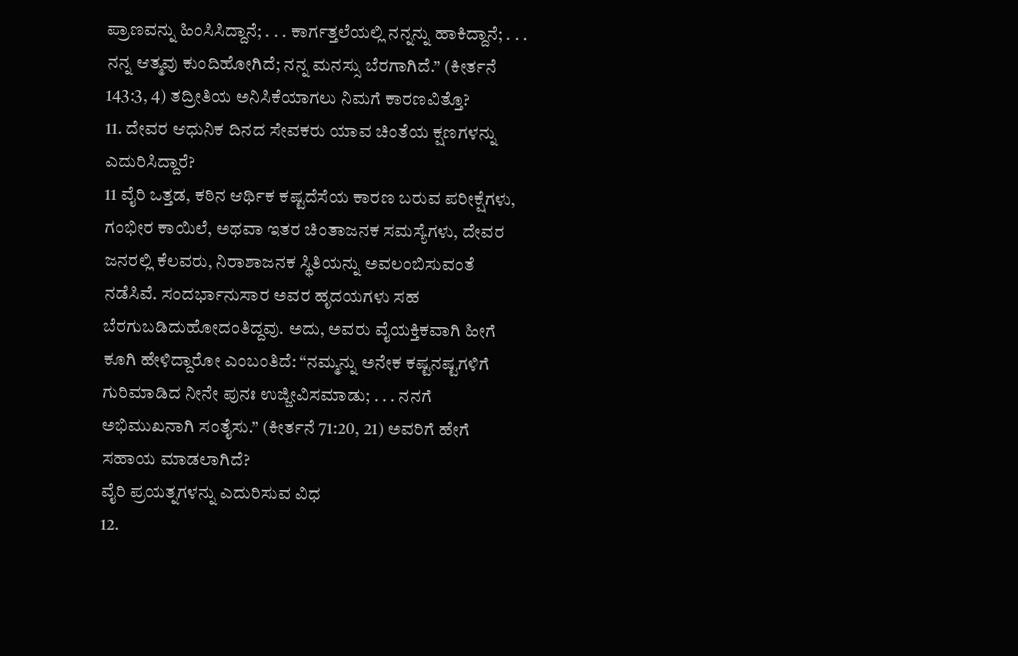ಪ್ರಾಣವನ್ನು ಹಿಂಸಿಸಿದ್ದಾನೆ; . . . ಕಾರ್ಗತ್ತಲೆಯಲ್ಲಿ ನನ್ನನ್ನು ಹಾಕಿದ್ದಾನೆ; . . . ನನ್ನ ಆತ್ಮವು ಕುಂದಿಹೋಗಿದೆ; ನನ್ನ ಮನಸ್ಸು ಬೆರಗಾಗಿದೆ.” (ಕೀರ್ತನೆ 143:3, 4) ತದ್ರೀತಿಯ ಅನಿಸಿಕೆಯಾಗಲು ನಿಮಗೆ ಕಾರಣವಿತ್ತೊ?
11. ದೇವರ ಆಧುನಿಕ ದಿನದ ಸೇವಕರು ಯಾವ ಚಿಂತೆಯ ಕ್ಷಣಗಳನ್ನು ಎದುರಿಸಿದ್ದಾರೆ?
11 ವೈರಿ ಒತ್ತಡ, ಕಠಿನ ಆರ್ಥಿಕ ಕಷ್ಟದೆಸೆಯ ಕಾರಣ ಬರುವ ಪರೀಕ್ಷೆಗಳು, ಗಂಭೀರ ಕಾಯಿಲೆ, ಅಥವಾ ಇತರ ಚಿಂತಾಜನಕ ಸಮಸ್ಯೆಗಳು, ದೇವರ ಜನರಲ್ಲಿ ಕೆಲವರು, ನಿರಾಶಾಜನಕ ಸ್ಥಿತಿಯನ್ನು ಅವಲಂಬಿಸುವಂತೆ ನಡೆಸಿವೆ. ಸಂದರ್ಭಾನುಸಾರ ಅವರ ಹೃದಯಗಳು ಸಹ ಬೆರಗುಬಡಿದುಹೋದಂತಿದ್ದವು. ಅದು, ಅವರು ವೈಯಕ್ತಿಕವಾಗಿ ಹೀಗೆ ಕೂಗಿ ಹೇಳಿದ್ದಾರೋ ಎಂಬಂತಿದೆ: “ನಮ್ಮನ್ನು ಅನೇಕ ಕಷ್ಟನಷ್ಟಗಳಿಗೆ ಗುರಿಮಾಡಿದ ನೀನೇ ಪುನಃ ಉಜ್ಜೀವಿಸಮಾಡು; . . . ನನಗೆ ಅಭಿಮುಖನಾಗಿ ಸಂತೈಸು.” (ಕೀರ್ತನೆ 71:20, 21) ಅವರಿಗೆ ಹೇಗೆ ಸಹಾಯ ಮಾಡಲಾಗಿದೆ?
ವೈರಿ ಪ್ರಯತ್ನಗಳನ್ನು ಎದುರಿಸುವ ವಿಧ
12.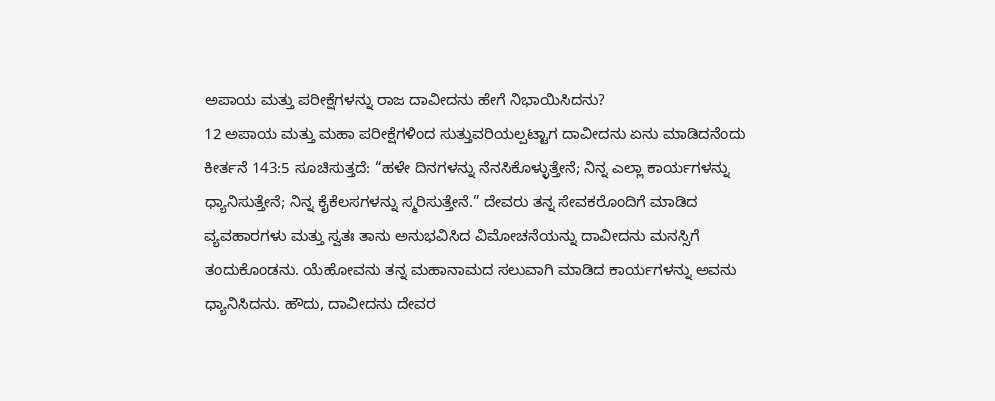ಅಪಾಯ ಮತ್ತು ಪರೀಕ್ಷೆಗಳನ್ನು ರಾಜ ದಾವೀದನು ಹೇಗೆ ನಿಭಾಯಿಸಿದನು?
12 ಅಪಾಯ ಮತ್ತು ಮಹಾ ಪರೀಕ್ಷೆಗಳಿಂದ ಸುತ್ತುವರಿಯಲ್ಪಟ್ಟಾಗ ದಾವೀದನು ಏನು ಮಾಡಿದನೆಂದು ಕೀರ್ತನೆ 143:5 ಸೂಚಿಸುತ್ತದೆ: “ಹಳೇ ದಿನಗಳನ್ನು ನೆನಸಿಕೊಳ್ಳುತ್ತೇನೆ; ನಿನ್ನ ಎಲ್ಲಾ ಕಾರ್ಯಗಳನ್ನು ಧ್ಯಾನಿಸುತ್ತೇನೆ; ನಿನ್ನ ಕೈಕೆಲಸಗಳನ್ನು ಸ್ಮರಿಸುತ್ತೇನೆ.” ದೇವರು ತನ್ನ ಸೇವಕರೊಂದಿಗೆ ಮಾಡಿದ ವ್ಯವಹಾರಗಳು ಮತ್ತು ಸ್ವತಃ ತಾನು ಅನುಭವಿಸಿದ ವಿಮೋಚನೆಯನ್ನು ದಾವೀದನು ಮನಸ್ಸಿಗೆ ತಂದುಕೊಂಡನು. ಯೆಹೋವನು ತನ್ನ ಮಹಾನಾಮದ ಸಲುವಾಗಿ ಮಾಡಿದ ಕಾರ್ಯಗಳನ್ನು ಅವನು ಧ್ಯಾನಿಸಿದನು. ಹೌದು, ದಾವೀದನು ದೇವರ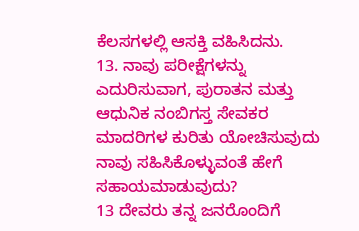ಕೆಲಸಗಳಲ್ಲಿ ಆಸಕ್ತಿ ವಹಿಸಿದನು.
13. ನಾವು ಪರೀಕ್ಷೆಗಳನ್ನು ಎದುರಿಸುವಾಗ, ಪುರಾತನ ಮತ್ತು ಆಧುನಿಕ ನಂಬಿಗಸ್ತ ಸೇವಕರ ಮಾದರಿಗಳ ಕುರಿತು ಯೋಚಿಸುವುದು ನಾವು ಸಹಿಸಿಕೊಳ್ಳುವಂತೆ ಹೇಗೆ ಸಹಾಯಮಾಡುವುದು?
13 ದೇವರು ತನ್ನ ಜನರೊಂದಿಗೆ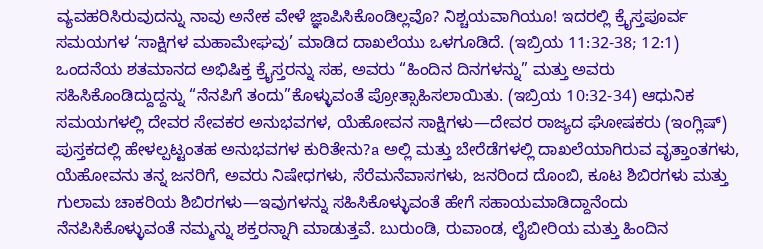ವ್ಯವಹರಿಸಿರುವುದನ್ನು ನಾವು ಅನೇಕ ವೇಳೆ ಜ್ಞಾಪಿಸಿಕೊಂಡಿಲ್ಲವೊ? ನಿಶ್ಚಯವಾಗಿಯೂ! ಇದರಲ್ಲಿ ಕ್ರೈಸ್ತಪೂರ್ವ ಸಮಯಗಳ ‘ಸಾಕ್ಷಿಗಳ ಮಹಾಮೇಘವು’ ಮಾಡಿದ ದಾಖಲೆಯು ಒಳಗೂಡಿದೆ. (ಇಬ್ರಿಯ 11:32-38; 12:1) ಒಂದನೆಯ ಶತಮಾನದ ಅಭಿಷಿಕ್ತ ಕ್ರೈಸ್ತರನ್ನು ಸಹ, ಅವರು “ಹಿಂದಿನ ದಿನಗಳನ್ನು” ಮತ್ತು ಅವರು ಸಹಿಸಿಕೊಂಡಿದ್ದುದ್ದನ್ನು “ನೆನಪಿಗೆ ತಂದು”ಕೊಳ್ಳುವಂತೆ ಪ್ರೋತ್ಸಾಹಿಸಲಾಯಿತು. (ಇಬ್ರಿಯ 10:32-34) ಆಧುನಿಕ ಸಮಯಗಳಲ್ಲಿ ದೇವರ ಸೇವಕರ ಅನುಭವಗಳ, ಯೆಹೋವನ ಸಾಕ್ಷಿಗಳು—ದೇವರ ರಾಜ್ಯದ ಘೋಷಕರು (ಇಂಗ್ಲಿಷ್) ಪುಸ್ತಕದಲ್ಲಿ ಹೇಳಲ್ಪಟ್ಟಂತಹ ಅನುಭವಗಳ ಕುರಿತೇನು?a ಅಲ್ಲಿ ಮತ್ತು ಬೇರೆಡೆಗಳಲ್ಲಿ ದಾಖಲೆಯಾಗಿರುವ ವೃತ್ತಾಂತಗಳು, ಯೆಹೋವನು ತನ್ನ ಜನರಿಗೆ, ಅವರು ನಿಷೇಧಗಳು, ಸೆರೆಮನೆವಾಸಗಳು, ಜನರಿಂದ ದೊಂಬಿ, ಕೂಟ ಶಿಬಿರಗಳು ಮತ್ತು ಗುಲಾಮ ಚಾಕರಿಯ ಶಿಬಿರಗಳು—ಇವುಗಳನ್ನು ಸಹಿಸಿಕೊಳ್ಳುವಂತೆ ಹೇಗೆ ಸಹಾಯಮಾಡಿದ್ದಾನೆಂದು ನೆನಪಿಸಿಕೊಳ್ಳುವಂತೆ ನಮ್ಮನ್ನು ಶಕ್ತರನ್ನಾಗಿ ಮಾಡುತ್ತವೆ. ಬುರುಂಡಿ, ರುವಾಂಡ, ಲೈಬೀರಿಯ ಮತ್ತು ಹಿಂದಿನ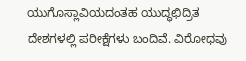ಯುಗೊಸ್ಲಾವಿಯದಂತಹ ಯುದ್ಧಛಿದ್ರಿತ ದೇಶಗಳಲ್ಲಿ ಪರೀಕ್ಷೆಗಳು ಬಂದಿವೆ. ವಿರೋಧವು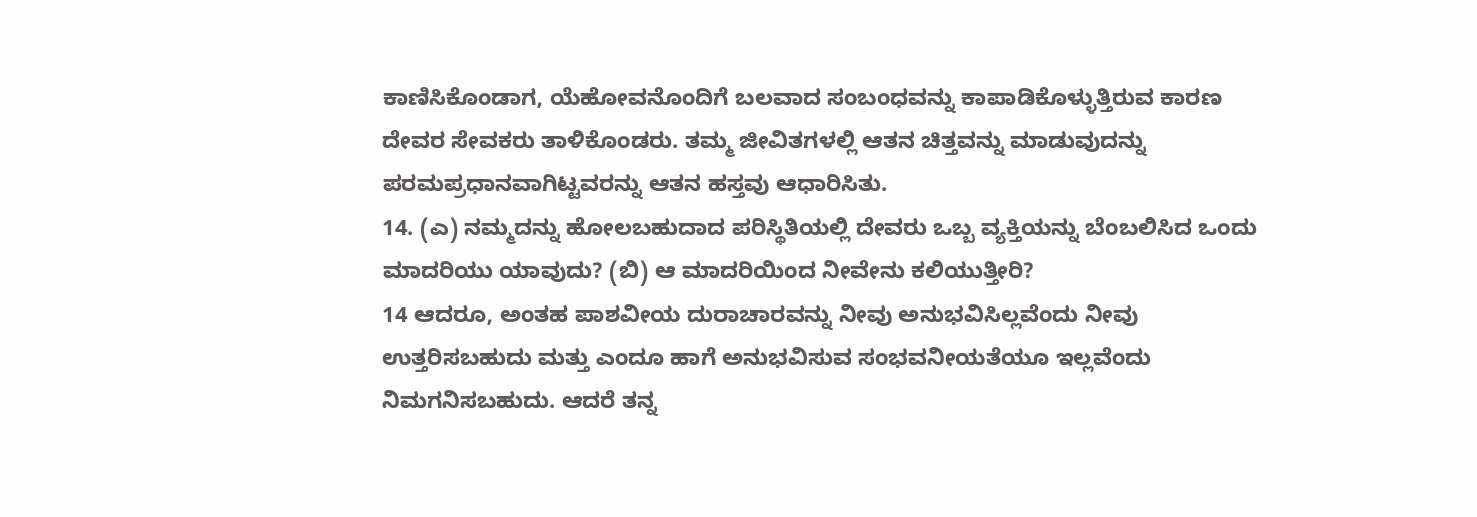ಕಾಣಿಸಿಕೊಂಡಾಗ, ಯೆಹೋವನೊಂದಿಗೆ ಬಲವಾದ ಸಂಬಂಧವನ್ನು ಕಾಪಾಡಿಕೊಳ್ಳುತ್ತಿರುವ ಕಾರಣ ದೇವರ ಸೇವಕರು ತಾಳಿಕೊಂಡರು. ತಮ್ಮ ಜೀವಿತಗಳಲ್ಲಿ ಆತನ ಚಿತ್ತವನ್ನು ಮಾಡುವುದನ್ನು ಪರಮಪ್ರಧಾನವಾಗಿಟ್ಟವರನ್ನು ಆತನ ಹಸ್ತವು ಆಧಾರಿಸಿತು.
14. (ಎ) ನಮ್ಮದನ್ನು ಹೋಲಬಹುದಾದ ಪರಿಸ್ಥಿತಿಯಲ್ಲಿ ದೇವರು ಒಬ್ಬ ವ್ಯಕ್ತಿಯನ್ನು ಬೆಂಬಲಿಸಿದ ಒಂದು ಮಾದರಿಯು ಯಾವುದು? (ಬಿ) ಆ ಮಾದರಿಯಿಂದ ನೀವೇನು ಕಲಿಯುತ್ತೀರಿ?
14 ಆದರೂ, ಅಂತಹ ಪಾಶವೀಯ ದುರಾಚಾರವನ್ನು ನೀವು ಅನುಭವಿಸಿಲ್ಲವೆಂದು ನೀವು ಉತ್ತರಿಸಬಹುದು ಮತ್ತು ಎಂದೂ ಹಾಗೆ ಅನುಭವಿಸುವ ಸಂಭವನೀಯತೆಯೂ ಇಲ್ಲವೆಂದು ನಿಮಗನಿಸಬಹುದು. ಆದರೆ ತನ್ನ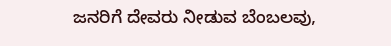ಜನರಿಗೆ ದೇವರು ನೀಡುವ ಬೆಂಬಲವು,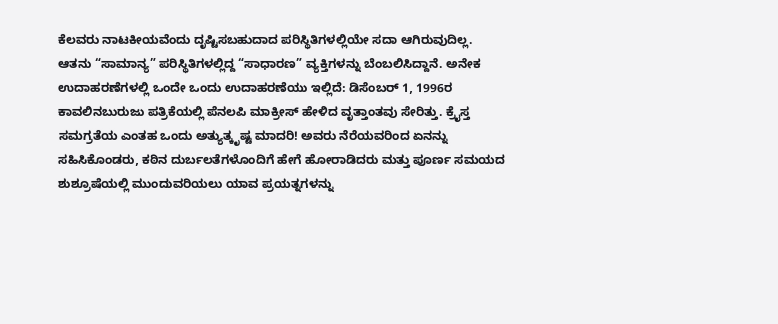ಕೆಲವರು ನಾಟಕೀಯವೆಂದು ದೃಷ್ಟಿಸಬಹುದಾದ ಪರಿಸ್ಥಿತಿಗಳಲ್ಲಿಯೇ ಸದಾ ಆಗಿರುವುದಿಲ್ಲ. ಆತನು “ಸಾಮಾನ್ಯ” ಪರಿಸ್ಥಿತಿಗಳಲ್ಲಿದ್ದ “ಸಾಧಾರಣ” ವ್ಯಕ್ತಿಗಳನ್ನು ಬೆಂಬಲಿಸಿದ್ದಾನೆ. ಅನೇಕ ಉದಾಹರಣೆಗಳಲ್ಲಿ ಒಂದೇ ಒಂದು ಉದಾಹರಣೆಯು ಇಲ್ಲಿದೆ: ಡಿಸೆಂಬರ್ 1, 1996ರ ಕಾವಲಿನಬುರುಜು ಪತ್ರಿಕೆಯಲ್ಲಿ ಪೆನಲಪಿ ಮಾಕ್ರೀಸ್ ಹೇಳಿದ ವೃತ್ತಾಂತವು ಸೇರಿತ್ತು. ಕ್ರೈಸ್ತ ಸಮಗ್ರತೆಯ ಎಂತಹ ಒಂದು ಅತ್ಯುತ್ಕೃಷ್ಟ ಮಾದರಿ! ಅವರು ನೆರೆಯವರಿಂದ ಏನನ್ನು ಸಹಿಸಿಕೊಂಡರು, ಕಠಿನ ದುರ್ಬಲತೆಗಳೊಂದಿಗೆ ಹೇಗೆ ಹೋರಾಡಿದರು ಮತ್ತು ಪೂರ್ಣ ಸಮಯದ ಶುಶ್ರೂಷೆಯಲ್ಲಿ ಮುಂದುವರಿಯಲು ಯಾವ ಪ್ರಯತ್ನಗಳನ್ನು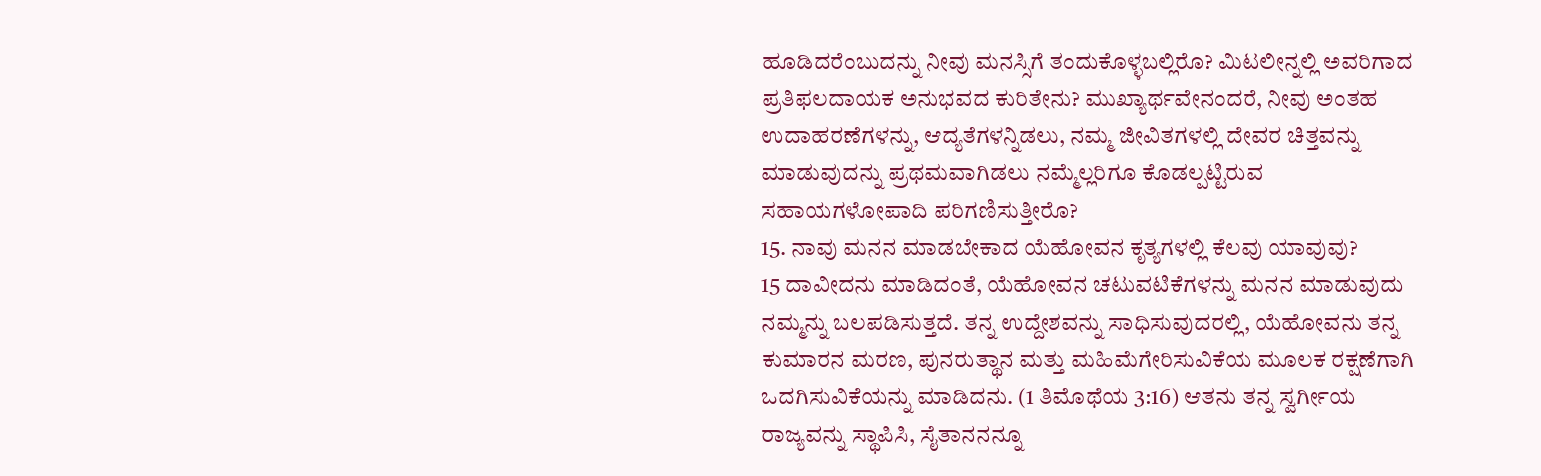ಹೂಡಿದರೆಂಬುದನ್ನು ನೀವು ಮನಸ್ಸಿಗೆ ತಂದುಕೊಳ್ಳಬಲ್ಲಿರೊ? ಮಿಟಲೀನ್ನಲ್ಲಿ ಅವರಿಗಾದ ಪ್ರತಿಫಲದಾಯಕ ಅನುಭವದ ಕುರಿತೇನು? ಮುಖ್ಯಾರ್ಥವೇನಂದರೆ, ನೀವು ಅಂತಹ ಉದಾಹರಣೆಗಳನ್ನು, ಆದ್ಯತೆಗಳನ್ನಿಡಲು, ನಮ್ಮ ಜೀವಿತಗಳಲ್ಲಿ ದೇವರ ಚಿತ್ತವನ್ನು ಮಾಡುವುದನ್ನು ಪ್ರಥಮವಾಗಿಡಲು ನಮ್ಮೆಲ್ಲರಿಗೂ ಕೊಡಲ್ಪಟ್ಟಿರುವ ಸಹಾಯಗಳೋಪಾದಿ ಪರಿಗಣಿಸುತ್ತೀರೊ?
15. ನಾವು ಮನನ ಮಾಡಬೇಕಾದ ಯೆಹೋವನ ಕೃತ್ಯಗಳಲ್ಲಿ ಕೆಲವು ಯಾವುವು?
15 ದಾವೀದನು ಮಾಡಿದಂತೆ, ಯೆಹೋವನ ಚಟುವಟಿಕೆಗಳನ್ನು ಮನನ ಮಾಡುವುದು ನಮ್ಮನ್ನು ಬಲಪಡಿಸುತ್ತದೆ. ತನ್ನ ಉದ್ದೇಶವನ್ನು ಸಾಧಿಸುವುದರಲ್ಲಿ, ಯೆಹೋವನು ತನ್ನ ಕುಮಾರನ ಮರಣ, ಪುನರುತ್ಥಾನ ಮತ್ತು ಮಹಿಮೆಗೇರಿಸುವಿಕೆಯ ಮೂಲಕ ರಕ್ಷಣೆಗಾಗಿ ಒದಗಿಸುವಿಕೆಯನ್ನು ಮಾಡಿದನು. (1 ತಿಮೊಥೆಯ 3:16) ಆತನು ತನ್ನ ಸ್ವರ್ಗೀಯ ರಾಜ್ಯವನ್ನು ಸ್ಥಾಪಿಸಿ, ಸೈತಾನನನ್ನೂ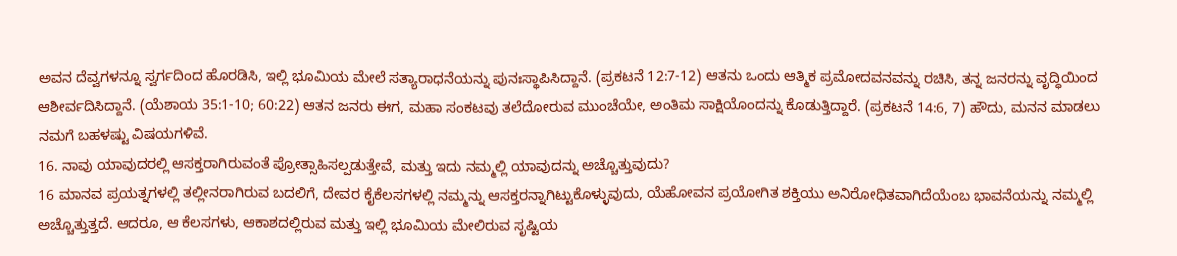ಅವನ ದೆವ್ವಗಳನ್ನೂ ಸ್ವರ್ಗದಿಂದ ಹೊರಡಿಸಿ, ಇಲ್ಲಿ ಭೂಮಿಯ ಮೇಲೆ ಸತ್ಯಾರಾಧನೆಯನ್ನು ಪುನಃಸ್ಥಾಪಿಸಿದ್ದಾನೆ. (ಪ್ರಕಟನೆ 12:7-12) ಆತನು ಒಂದು ಆತ್ಮಿಕ ಪ್ರಮೋದವನವನ್ನು ರಚಿಸಿ, ತನ್ನ ಜನರನ್ನು ವೃದ್ಧಿಯಿಂದ ಆಶೀರ್ವದಿಸಿದ್ದಾನೆ. (ಯೆಶಾಯ 35:1-10; 60:22) ಆತನ ಜನರು ಈಗ, ಮಹಾ ಸಂಕಟವು ತಲೆದೋರುವ ಮುಂಚೆಯೇ, ಅಂತಿಮ ಸಾಕ್ಷಿಯೊಂದನ್ನು ಕೊಡುತ್ತಿದ್ದಾರೆ. (ಪ್ರಕಟನೆ 14:6, 7) ಹೌದು, ಮನನ ಮಾಡಲು ನಮಗೆ ಬಹಳಷ್ಟು ವಿಷಯಗಳಿವೆ.
16. ನಾವು ಯಾವುದರಲ್ಲಿ ಆಸಕ್ತರಾಗಿರುವಂತೆ ಪ್ರೋತ್ಸಾಹಿಸಲ್ಪಡುತ್ತೇವೆ, ಮತ್ತು ಇದು ನಮ್ಮಲ್ಲಿ ಯಾವುದನ್ನು ಅಚ್ಚೊತ್ತುವುದು?
16 ಮಾನವ ಪ್ರಯತ್ನಗಳಲ್ಲಿ ತಲ್ಲೀನರಾಗಿರುವ ಬದಲಿಗೆ, ದೇವರ ಕೈಕೆಲಸಗಳಲ್ಲಿ ನಮ್ಮನ್ನು ಆಸಕ್ತರನ್ನಾಗಿಟ್ಟುಕೊಳ್ಳುವುದು, ಯೆಹೋವನ ಪ್ರಯೋಗಿತ ಶಕ್ತಿಯು ಅನಿರೋಧಿತವಾಗಿದೆಯೆಂಬ ಭಾವನೆಯನ್ನು ನಮ್ಮಲ್ಲಿ ಅಚ್ಚೊತ್ತುತ್ತದೆ. ಆದರೂ, ಆ ಕೆಲಸಗಳು, ಆಕಾಶದಲ್ಲಿರುವ ಮತ್ತು ಇಲ್ಲಿ ಭೂಮಿಯ ಮೇಲಿರುವ ಸೃಷ್ಟಿಯ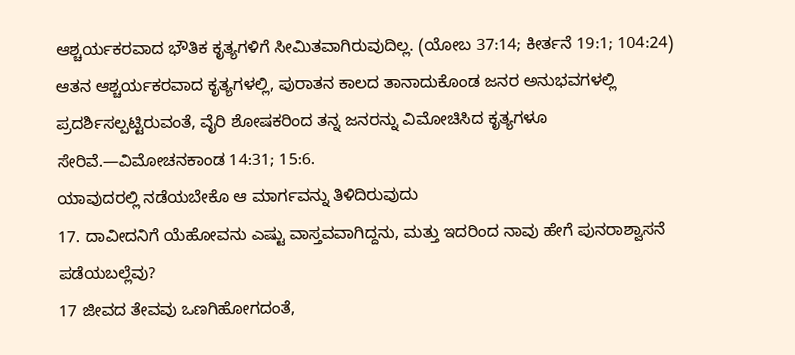ಆಶ್ಚರ್ಯಕರವಾದ ಭೌತಿಕ ಕೃತ್ಯಗಳಿಗೆ ಸೀಮಿತವಾಗಿರುವುದಿಲ್ಲ. (ಯೋಬ 37:14; ಕೀರ್ತನೆ 19:1; 104:24) ಆತನ ಆಶ್ಚರ್ಯಕರವಾದ ಕೃತ್ಯಗಳಲ್ಲಿ, ಪುರಾತನ ಕಾಲದ ತಾನಾದುಕೊಂಡ ಜನರ ಅನುಭವಗಳಲ್ಲಿ ಪ್ರದರ್ಶಿಸಲ್ಪಟ್ಟಿರುವಂತೆ, ವೈರಿ ಶೋಷಕರಿಂದ ತನ್ನ ಜನರನ್ನು ವಿಮೋಚಿಸಿದ ಕೃತ್ಯಗಳೂ ಸೇರಿವೆ.—ವಿಮೋಚನಕಾಂಡ 14:31; 15:6.
ಯಾವುದರಲ್ಲಿ ನಡೆಯಬೇಕೊ ಆ ಮಾರ್ಗವನ್ನು ತಿಳಿದಿರುವುದು
17. ದಾವೀದನಿಗೆ ಯೆಹೋವನು ಎಷ್ಟು ವಾಸ್ತವವಾಗಿದ್ದನು, ಮತ್ತು ಇದರಿಂದ ನಾವು ಹೇಗೆ ಪುನರಾಶ್ವಾಸನೆ ಪಡೆಯಬಲ್ಲೆವು?
17 ಜೀವದ ತೇವವು ಒಣಗಿಹೋಗದಂತೆ,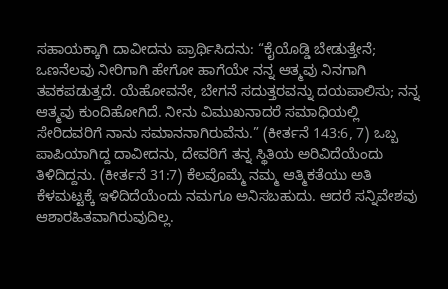ಸಹಾಯಕ್ಕಾಗಿ ದಾವೀದನು ಪ್ರಾರ್ಥಿಸಿದನು: “ಕೈಯೊಡ್ಡಿ ಬೇಡುತ್ತೇನೆ; ಒಣನೆಲವು ನೀರಿಗಾಗಿ ಹೇಗೋ ಹಾಗೆಯೇ ನನ್ನ ಆತ್ಮವು ನಿನಗಾಗಿ ತವಕಪಡುತ್ತದೆ. ಯೆಹೋವನೇ, ಬೇಗನೆ ಸದುತ್ತರವನ್ನು ದಯಪಾಲಿಸು; ನನ್ನ ಆತ್ಮವು ಕುಂದಿಹೋಗಿದೆ. ನೀನು ವಿಮುಖನಾದರೆ ಸಮಾಧಿಯಲ್ಲಿ ಸೇರಿದವರಿಗೆ ನಾನು ಸಮಾನನಾಗಿರುವೆನು.” (ಕೀರ್ತನೆ 143:6, 7) ಒಬ್ಬ ಪಾಪಿಯಾಗಿದ್ದ ದಾವೀದನು, ದೇವರಿಗೆ ತನ್ನ ಸ್ಥಿತಿಯ ಅರಿವಿದೆಯೆಂದು ತಿಳಿದಿದ್ದನು. (ಕೀರ್ತನೆ 31:7) ಕೆಲವೊಮ್ಮೆ ನಮ್ಮ ಆತ್ಮಿಕತೆಯು ಅತಿ ಕೆಳಮಟ್ಟಕ್ಕೆ ಇಳಿದಿದೆಯೆಂದು ನಮಗೂ ಅನಿಸಬಹುದು. ಆದರೆ ಸನ್ನಿವೇಶವು ಆಶಾರಹಿತವಾಗಿರುವುದಿಲ್ಲ.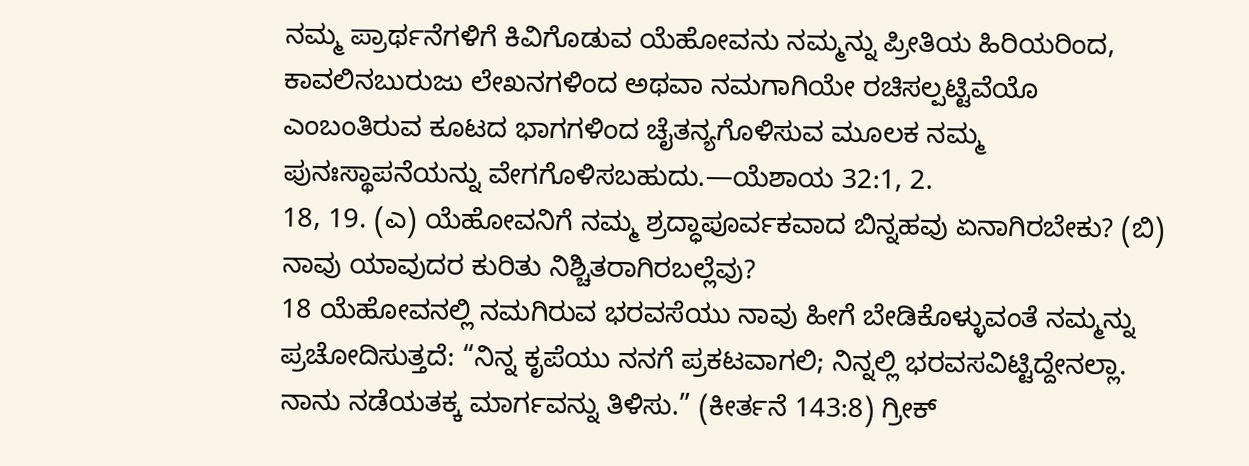ನಮ್ಮ ಪ್ರಾರ್ಥನೆಗಳಿಗೆ ಕಿವಿಗೊಡುವ ಯೆಹೋವನು ನಮ್ಮನ್ನು ಪ್ರೀತಿಯ ಹಿರಿಯರಿಂದ, ಕಾವಲಿನಬುರುಜು ಲೇಖನಗಳಿಂದ ಅಥವಾ ನಮಗಾಗಿಯೇ ರಚಿಸಲ್ಪಟ್ಟಿವೆಯೊ ಎಂಬಂತಿರುವ ಕೂಟದ ಭಾಗಗಳಿಂದ ಚೈತನ್ಯಗೊಳಿಸುವ ಮೂಲಕ ನಮ್ಮ ಪುನಃಸ್ಥಾಪನೆಯನ್ನು ವೇಗಗೊಳಿಸಬಹುದು.—ಯೆಶಾಯ 32:1, 2.
18, 19. (ಎ) ಯೆಹೋವನಿಗೆ ನಮ್ಮ ಶ್ರದ್ಧಾಪೂರ್ವಕವಾದ ಬಿನ್ನಹವು ಏನಾಗಿರಬೇಕು? (ಬಿ) ನಾವು ಯಾವುದರ ಕುರಿತು ನಿಶ್ಚಿತರಾಗಿರಬಲ್ಲೆವು?
18 ಯೆಹೋವನಲ್ಲಿ ನಮಗಿರುವ ಭರವಸೆಯು ನಾವು ಹೀಗೆ ಬೇಡಿಕೊಳ್ಳುವಂತೆ ನಮ್ಮನ್ನು ಪ್ರಚೋದಿಸುತ್ತದೆ: “ನಿನ್ನ ಕೃಪೆಯು ನನಗೆ ಪ್ರಕಟವಾಗಲಿ; ನಿನ್ನಲ್ಲಿ ಭರವಸವಿಟ್ಟಿದ್ದೇನಲ್ಲಾ. ನಾನು ನಡೆಯತಕ್ಕ ಮಾರ್ಗವನ್ನು ತಿಳಿಸು.” (ಕೀರ್ತನೆ 143:8) ಗ್ರೀಕ್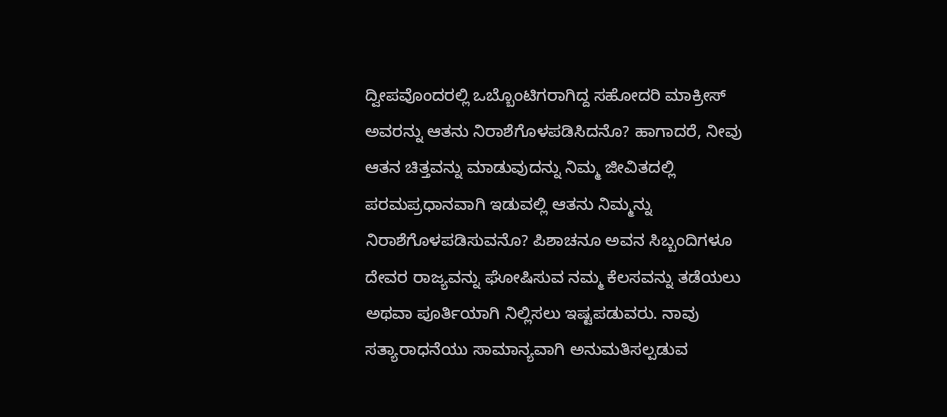ದ್ವೀಪವೊಂದರಲ್ಲಿ ಒಬ್ಬೊಂಟಿಗರಾಗಿದ್ದ ಸಹೋದರಿ ಮಾಕ್ರೀಸ್ ಅವರನ್ನು ಆತನು ನಿರಾಶೆಗೊಳಪಡಿಸಿದನೊ? ಹಾಗಾದರೆ, ನೀವು ಆತನ ಚಿತ್ತವನ್ನು ಮಾಡುವುದನ್ನು ನಿಮ್ಮ ಜೀವಿತದಲ್ಲಿ ಪರಮಪ್ರಧಾನವಾಗಿ ಇಡುವಲ್ಲಿ ಆತನು ನಿಮ್ಮನ್ನು ನಿರಾಶೆಗೊಳಪಡಿಸುವನೊ? ಪಿಶಾಚನೂ ಅವನ ಸಿಬ್ಬಂದಿಗಳೂ ದೇವರ ರಾಜ್ಯವನ್ನು ಘೋಷಿಸುವ ನಮ್ಮ ಕೆಲಸವನ್ನು ತಡೆಯಲು ಅಥವಾ ಪೂರ್ತಿಯಾಗಿ ನಿಲ್ಲಿಸಲು ಇಷ್ಟಪಡುವರು. ನಾವು ಸತ್ಯಾರಾಧನೆಯು ಸಾಮಾನ್ಯವಾಗಿ ಅನುಮತಿಸಲ್ಪಡುವ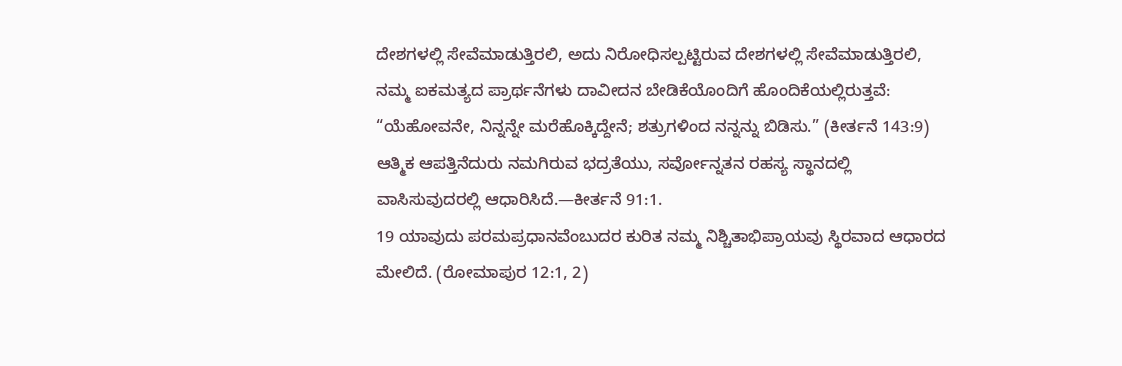ದೇಶಗಳಲ್ಲಿ ಸೇವೆಮಾಡುತ್ತಿರಲಿ, ಅದು ನಿರೋಧಿಸಲ್ಪಟ್ಟಿರುವ ದೇಶಗಳಲ್ಲಿ ಸೇವೆಮಾಡುತ್ತಿರಲಿ, ನಮ್ಮ ಐಕಮತ್ಯದ ಪ್ರಾರ್ಥನೆಗಳು ದಾವೀದನ ಬೇಡಿಕೆಯೊಂದಿಗೆ ಹೊಂದಿಕೆಯಲ್ಲಿರುತ್ತವೆ: “ಯೆಹೋವನೇ, ನಿನ್ನನ್ನೇ ಮರೆಹೊಕ್ಕಿದ್ದೇನೆ; ಶತ್ರುಗಳಿಂದ ನನ್ನನ್ನು ಬಿಡಿಸು.” (ಕೀರ್ತನೆ 143:9) ಆತ್ಮಿಕ ಆಪತ್ತಿನೆದುರು ನಮಗಿರುವ ಭದ್ರತೆಯು, ಸರ್ವೋನ್ನತನ ರಹಸ್ಯ ಸ್ಥಾನದಲ್ಲಿ ವಾಸಿಸುವುದರಲ್ಲಿ ಆಧಾರಿಸಿದೆ.—ಕೀರ್ತನೆ 91:1.
19 ಯಾವುದು ಪರಮಪ್ರಧಾನವೆಂಬುದರ ಕುರಿತ ನಮ್ಮ ನಿಶ್ಚಿತಾಭಿಪ್ರಾಯವು ಸ್ಥಿರವಾದ ಆಧಾರದ ಮೇಲಿದೆ. (ರೋಮಾಪುರ 12:1, 2)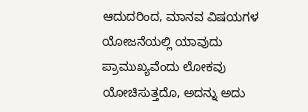ಆದುದರಿಂದ, ಮಾನವ ವಿಷಯಗಳ ಯೋಜನೆಯಲ್ಲಿ ಯಾವುದು ಪ್ರಾಮುಖ್ಯವೆಂದು ಲೋಕವು ಯೋಚಿಸುತ್ತದೊ, ಅದನ್ನು ಅದು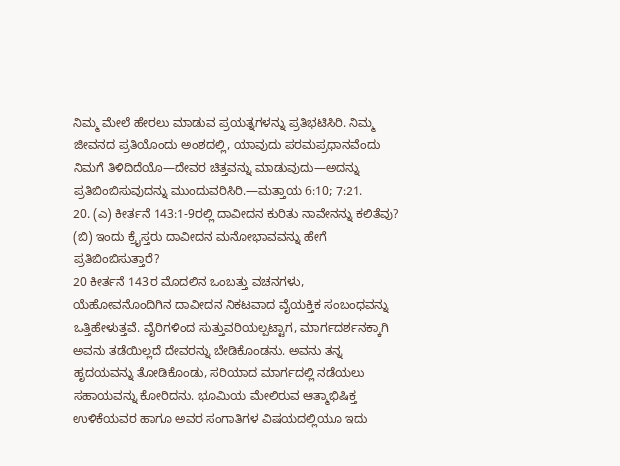ನಿಮ್ಮ ಮೇಲೆ ಹೇರಲು ಮಾಡುವ ಪ್ರಯತ್ನಗಳನ್ನು ಪ್ರತಿಭಟಿಸಿರಿ. ನಿಮ್ಮ ಜೀವನದ ಪ್ರತಿಯೊಂದು ಅಂಶದಲ್ಲಿ, ಯಾವುದು ಪರಮಪ್ರಧಾನವೆಂದು ನಿಮಗೆ ತಿಳಿದಿದೆಯೊ—ದೇವರ ಚಿತ್ತವನ್ನು ಮಾಡುವುದು—ಅದನ್ನು ಪ್ರತಿಬಿಂಬಿಸುವುದನ್ನು ಮುಂದುವರಿಸಿರಿ.—ಮತ್ತಾಯ 6:10; 7:21.
20. (ಎ) ಕೀರ್ತನೆ 143:1-9ರಲ್ಲಿ ದಾವೀದನ ಕುರಿತು ನಾವೇನನ್ನು ಕಲಿತೆವು? (ಬಿ) ಇಂದು ಕ್ರೈಸ್ತರು ದಾವೀದನ ಮನೋಭಾವವನ್ನು ಹೇಗೆ ಪ್ರತಿಬಿಂಬಿಸುತ್ತಾರೆ?
20 ಕೀರ್ತನೆ 143ರ ಮೊದಲಿನ ಒಂಬತ್ತು ವಚನಗಳು, ಯೆಹೋವನೊಂದಿಗಿನ ದಾವೀದನ ನಿಕಟವಾದ ವೈಯಕ್ತಿಕ ಸಂಬಂಧವನ್ನು ಒತ್ತಿಹೇಳುತ್ತವೆ. ವೈರಿಗಳಿಂದ ಸುತ್ತುವರಿಯಲ್ಪಟ್ಟಾಗ, ಮಾರ್ಗದರ್ಶನಕ್ಕಾಗಿ ಅವನು ತಡೆಯಿಲ್ಲದೆ ದೇವರನ್ನು ಬೇಡಿಕೊಂಡನು. ಅವನು ತನ್ನ ಹೃದಯವನ್ನು ತೋಡಿಕೊಂಡು, ಸರಿಯಾದ ಮಾರ್ಗದಲ್ಲಿ ನಡೆಯಲು ಸಹಾಯವನ್ನು ಕೋರಿದನು. ಭೂಮಿಯ ಮೇಲಿರುವ ಆತ್ಮಾಭಿಷಿಕ್ತ ಉಳಿಕೆಯವರ ಹಾಗೂ ಅವರ ಸಂಗಾತಿಗಳ ವಿಷಯದಲ್ಲಿಯೂ ಇದು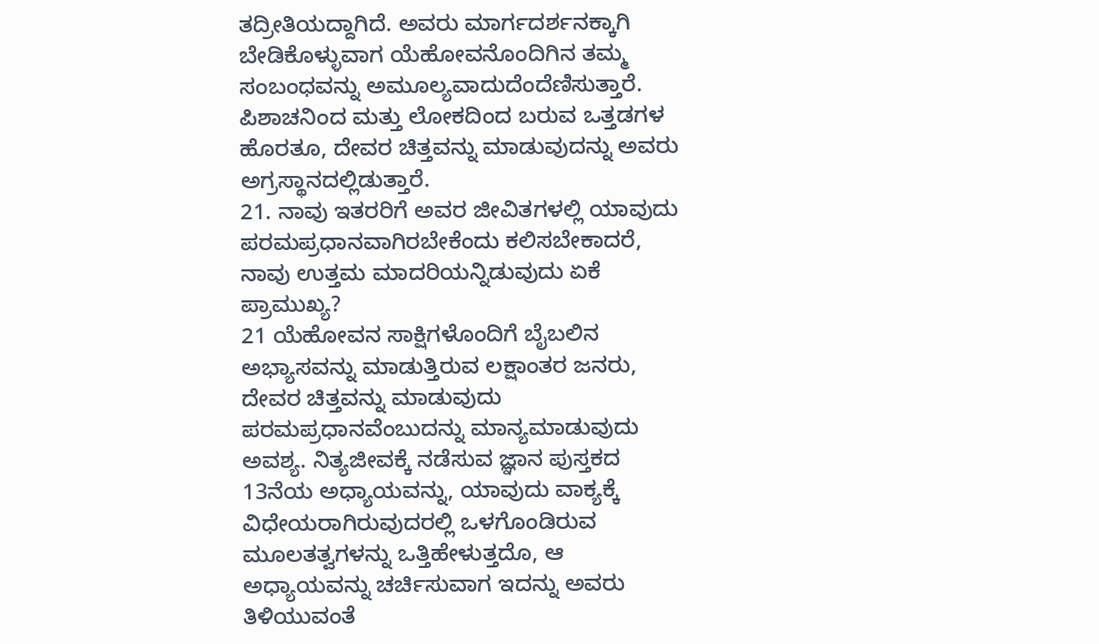ತದ್ರೀತಿಯದ್ದಾಗಿದೆ. ಅವರು ಮಾರ್ಗದರ್ಶನಕ್ಕಾಗಿ ಬೇಡಿಕೊಳ್ಳುವಾಗ ಯೆಹೋವನೊಂದಿಗಿನ ತಮ್ಮ ಸಂಬಂಧವನ್ನು ಅಮೂಲ್ಯವಾದುದೆಂದೆಣಿಸುತ್ತಾರೆ. ಪಿಶಾಚನಿಂದ ಮತ್ತು ಲೋಕದಿಂದ ಬರುವ ಒತ್ತಡಗಳ ಹೊರತೂ, ದೇವರ ಚಿತ್ತವನ್ನು ಮಾಡುವುದನ್ನು ಅವರು ಅಗ್ರಸ್ಥಾನದಲ್ಲಿಡುತ್ತಾರೆ.
21. ನಾವು ಇತರರಿಗೆ ಅವರ ಜೀವಿತಗಳಲ್ಲಿ ಯಾವುದು ಪರಮಪ್ರಧಾನವಾಗಿರಬೇಕೆಂದು ಕಲಿಸಬೇಕಾದರೆ, ನಾವು ಉತ್ತಮ ಮಾದರಿಯನ್ನಿಡುವುದು ಏಕೆ ಪ್ರಾಮುಖ್ಯ?
21 ಯೆಹೋವನ ಸಾಕ್ಷಿಗಳೊಂದಿಗೆ ಬೈಬಲಿನ ಅಭ್ಯಾಸವನ್ನು ಮಾಡುತ್ತಿರುವ ಲಕ್ಷಾಂತರ ಜನರು, ದೇವರ ಚಿತ್ತವನ್ನು ಮಾಡುವುದು ಪರಮಪ್ರಧಾನವೆಂಬುದನ್ನು ಮಾನ್ಯಮಾಡುವುದು ಅವಶ್ಯ. ನಿತ್ಯಜೀವಕ್ಕೆ ನಡೆಸುವ ಜ್ಞಾನ ಪುಸ್ತಕದ 13ನೆಯ ಅಧ್ಯಾಯವನ್ನು, ಯಾವುದು ವಾಕ್ಯಕ್ಕೆ ವಿಧೇಯರಾಗಿರುವುದರಲ್ಲಿ ಒಳಗೊಂಡಿರುವ ಮೂಲತತ್ವಗಳನ್ನು ಒತ್ತಿಹೇಳುತ್ತದೊ, ಆ ಅಧ್ಯಾಯವನ್ನು ಚರ್ಚಿಸುವಾಗ ಇದನ್ನು ಅವರು ತಿಳಿಯುವಂತೆ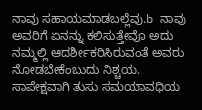ನಾವು ಸಹಾಯಮಾಡಬಲ್ಲೆವು.b ನಾವು ಅವರಿಗೆ ಏನನ್ನು ಕಲಿಸುತ್ತೇವೊ ಅದು ನಮ್ಮಲ್ಲಿ ಆದರ್ಶೀಕರಿಸಿರುವಂತೆ ಅವರು ನೋಡಬೇಕೆಂಬುದು ನಿಶ್ಚಯ. ಸಾಪೇಕ್ಷವಾಗಿ ತುಸು ಸಮಯಾವಧಿಯ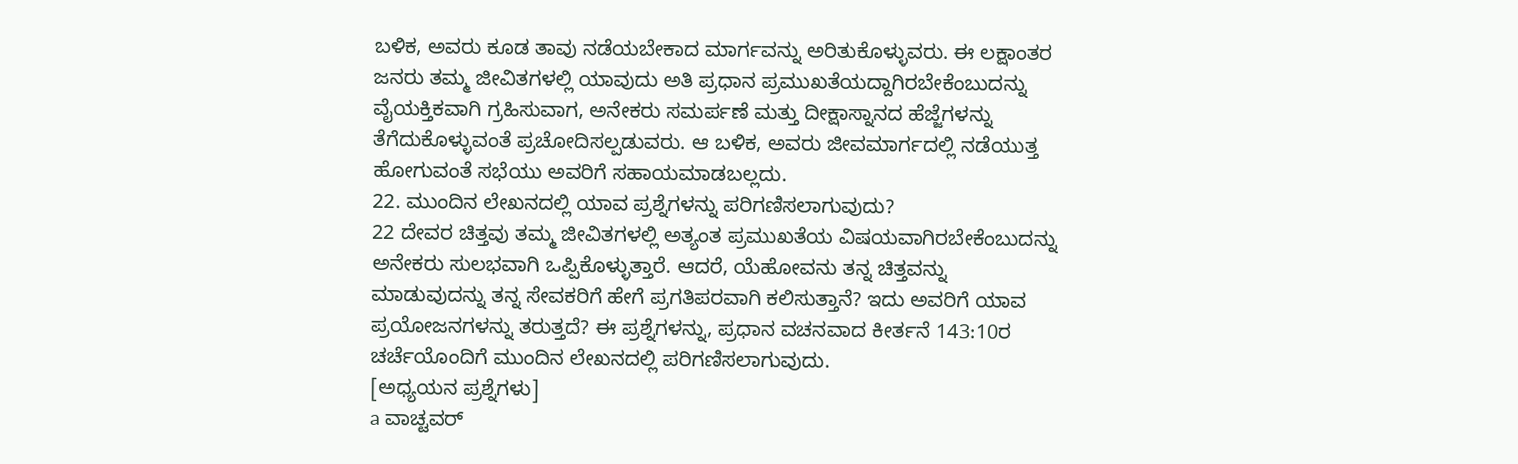ಬಳಿಕ, ಅವರು ಕೂಡ ತಾವು ನಡೆಯಬೇಕಾದ ಮಾರ್ಗವನ್ನು ಅರಿತುಕೊಳ್ಳುವರು. ಈ ಲಕ್ಷಾಂತರ ಜನರು ತಮ್ಮ ಜೀವಿತಗಳಲ್ಲಿ ಯಾವುದು ಅತಿ ಪ್ರಧಾನ ಪ್ರಮುಖತೆಯದ್ದಾಗಿರಬೇಕೆಂಬುದನ್ನು ವೈಯಕ್ತಿಕವಾಗಿ ಗ್ರಹಿಸುವಾಗ, ಅನೇಕರು ಸಮರ್ಪಣೆ ಮತ್ತು ದೀಕ್ಷಾಸ್ನಾನದ ಹೆಜ್ಜೆಗಳನ್ನು ತೆಗೆದುಕೊಳ್ಳುವಂತೆ ಪ್ರಚೋದಿಸಲ್ಪಡುವರು. ಆ ಬಳಿಕ, ಅವರು ಜೀವಮಾರ್ಗದಲ್ಲಿ ನಡೆಯುತ್ತ ಹೋಗುವಂತೆ ಸಭೆಯು ಅವರಿಗೆ ಸಹಾಯಮಾಡಬಲ್ಲದು.
22. ಮುಂದಿನ ಲೇಖನದಲ್ಲಿ ಯಾವ ಪ್ರಶ್ನೆಗಳನ್ನು ಪರಿಗಣಿಸಲಾಗುವುದು?
22 ದೇವರ ಚಿತ್ತವು ತಮ್ಮ ಜೀವಿತಗಳಲ್ಲಿ ಅತ್ಯಂತ ಪ್ರಮುಖತೆಯ ವಿಷಯವಾಗಿರಬೇಕೆಂಬುದನ್ನು ಅನೇಕರು ಸುಲಭವಾಗಿ ಒಪ್ಪಿಕೊಳ್ಳುತ್ತಾರೆ. ಆದರೆ, ಯೆಹೋವನು ತನ್ನ ಚಿತ್ತವನ್ನು ಮಾಡುವುದನ್ನು ತನ್ನ ಸೇವಕರಿಗೆ ಹೇಗೆ ಪ್ರಗತಿಪರವಾಗಿ ಕಲಿಸುತ್ತಾನೆ? ಇದು ಅವರಿಗೆ ಯಾವ ಪ್ರಯೋಜನಗಳನ್ನು ತರುತ್ತದೆ? ಈ ಪ್ರಶ್ನೆಗಳನ್ನು, ಪ್ರಧಾನ ವಚನವಾದ ಕೀರ್ತನೆ 143:10ರ ಚರ್ಚೆಯೊಂದಿಗೆ ಮುಂದಿನ ಲೇಖನದಲ್ಲಿ ಪರಿಗಣಿಸಲಾಗುವುದು.
[ಅಧ್ಯಯನ ಪ್ರಶ್ನೆಗಳು]
a ವಾಚ್ಟವರ್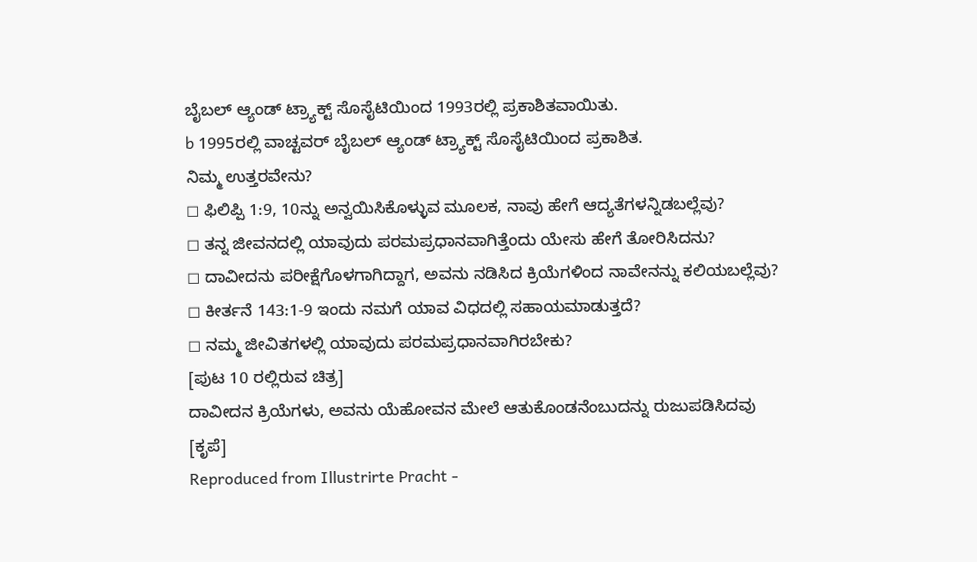ಬೈಬಲ್ ಆ್ಯಂಡ್ ಟ್ರ್ಯಾಕ್ಟ್ ಸೊಸೈಟಿಯಿಂದ 1993ರಲ್ಲಿ ಪ್ರಕಾಶಿತವಾಯಿತು.
b 1995ರಲ್ಲಿ ವಾಚ್ಟವರ್ ಬೈಬಲ್ ಆ್ಯಂಡ್ ಟ್ರ್ಯಾಕ್ಟ್ ಸೊಸೈಟಿಯಿಂದ ಪ್ರಕಾಶಿತ.
ನಿಮ್ಮ ಉತ್ತರವೇನು?
◻ ಫಿಲಿಪ್ಪಿ 1:9, 10ನ್ನು ಅನ್ವಯಿಸಿಕೊಳ್ಳುವ ಮೂಲಕ, ನಾವು ಹೇಗೆ ಆದ್ಯತೆಗಳನ್ನಿಡಬಲ್ಲೆವು?
◻ ತನ್ನ ಜೀವನದಲ್ಲಿ ಯಾವುದು ಪರಮಪ್ರಧಾನವಾಗಿತ್ತೆಂದು ಯೇಸು ಹೇಗೆ ತೋರಿಸಿದನು?
◻ ದಾವೀದನು ಪರೀಕ್ಷೆಗೊಳಗಾಗಿದ್ದಾಗ, ಅವನು ನಡಿಸಿದ ಕ್ರಿಯೆಗಳಿಂದ ನಾವೇನನ್ನು ಕಲಿಯಬಲ್ಲೆವು?
◻ ಕೀರ್ತನೆ 143:1-9 ಇಂದು ನಮಗೆ ಯಾವ ವಿಧದಲ್ಲಿ ಸಹಾಯಮಾಡುತ್ತದೆ?
◻ ನಮ್ಮ ಜೀವಿತಗಳಲ್ಲಿ ಯಾವುದು ಪರಮಪ್ರಧಾನವಾಗಿರಬೇಕು?
[ಪುಟ 10 ರಲ್ಲಿರುವ ಚಿತ್ರ]
ದಾವೀದನ ಕ್ರಿಯೆಗಳು, ಅವನು ಯೆಹೋವನ ಮೇಲೆ ಆತುಕೊಂಡನೆಂಬುದನ್ನು ರುಜುಪಡಿಸಿದವು
[ಕೃಪೆ]
Reproduced from Illustrirte Pracht -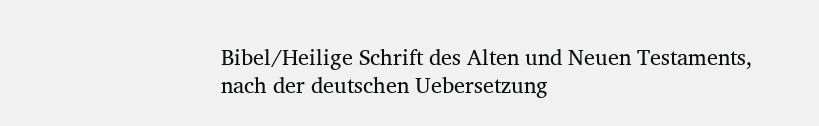Bibel/Heilige Schrift des Alten und Neuen Testaments, nach der deutschen Uebersetzung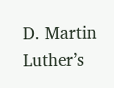D. Martin Luther’s